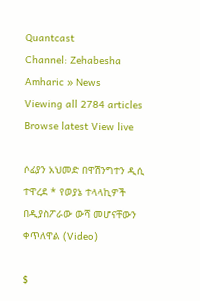Quantcast
Channel: Zehabesha Amharic » News
Viewing all 2784 articles
Browse latest View live

ሶፊያን አህመድ በዋሽንግተን ዲሲ ተዋረደ * የወያኔ ተላላኪዎች በዲያስፖራው ውሻ መሆናቸውን ቀጥለዋል (Video)

$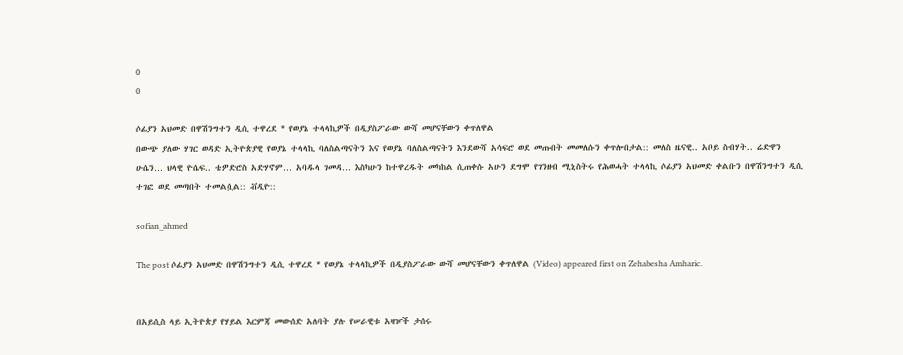0
0

ሶፊያን አህመድ በዋሽንግተን ዲሲ ተዋረደ * የወያኔ ተላላኪዎች በዲያስፖራው ውሻ መሆናቸውን ቀጥለዋል
በውጭ ያለው ሃገር ወዳድ ኢትዮጵያዊ የወያኔ ተላላኪ ባለስልጣናትን እና የወያኔ ባለስልጣናትን እንደውሻ አሳፍሮ ወደ መጡበት መመለሱን ቀጥሎበታል:: መለስ ዜናዊ.. አቦይ ስብሃት.. ሬድዋን ሁሴን… ህላዊ ዮሴፍ.. ቴዎድሮስ አድሃኖም… አባዱላ ገመዳ… እስካሁን ከተዋረዱት መካከል ሲጠቀሱ አሁን ደግሞ የገንዘብ ሚኒስትሩ የሕወሓት ተላላኪ ሶፊያን አህመድ ቀልቡን በዋሽንግተን ዲሲ ተገፎ ወደ መጣበት ተመልሷል:: ቭዲዮ::

sofian_ahmed

The post ሶፊያን አህመድ በዋሽንግተን ዲሲ ተዋረደ * የወያኔ ተላላኪዎች በዲያስፖራው ውሻ መሆናቸውን ቀጥለዋል (Video) appeared first on Zehabesha Amharic.


በአይሲስ ላይ ኢትዮጵያ የሃይል እርምጃ መውሰድ አለባት ያሉ የሠራዊቱ አዛዦች ታሰሩ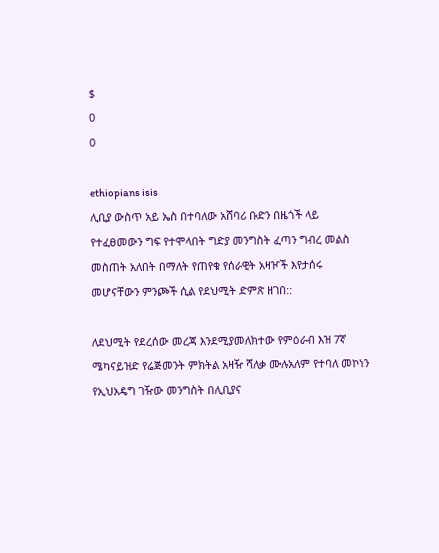$
0
0

ethiopians isis
ሊቢያ ውስጥ አይ ኤስ በተባለው አሸባሪ ቡድን በዜጎች ላይ የተፈፀመውን ግፍ የተሞላበት ግድያ መንግስት ፈጣን ግብረ መልስ መስጠት አለበት በማለት የጠየቁ የሰራዊት አዛዦች እየታሰሩ መሆናቸውን ምንጮች ሲል የደህሚት ድምጽ ዘገበ::

ለደህሚት የደረሰው መረጃ እንደሚያመለክተው የምዕራብ እዝ 7ኛ ሜካናይዝድ የሬጅመንት ምክትል አዛዥ ሻለቃ ሙሉአለም የተባለ መኮነን የኢህአዴግ ገዥው መንግስት በሊቢያና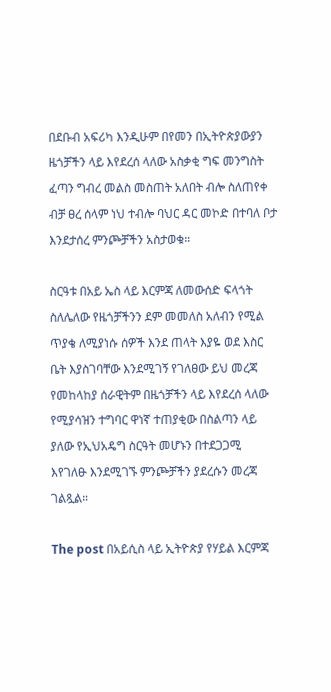በደቡብ አፍሪካ እንዲሁም በየመን በኢትዮጵያውያን ዜጎቻችን ላይ እየደረሰ ላለው አስቃቂ ግፍ መንግስት ፈጣን ግብረ መልስ መስጠት አለበት ብሎ ስለጠየቀ ብቻ ፀረ ሰላም ነህ ተብሎ ባህር ዳር መኮድ በተባለ ቦታ እንደታሰረ ምንጮቻችን አስታወቁ።

ስርዓቱ በአይ ኤስ ላይ እርምጃ ለመውሰድ ፍላጎት ስለሌለው የዜጎቻችንን ደም መመለስ አለብን የሚል ጥያቄ ለሚያነሱ ሰዎች እንደ ጠላት እያዬ ወደ እስር ቤት እያስገባቸው እንደሚገኝ የገለፀው ይህ መረጃ የመከላከያ ሰራዊትም በዜጎቻችን ላይ እየደረሰ ላለው የሚያሳዝን ተግባር ዋነኛ ተጠያቂው በስልጣን ላይ ያለው የኢህአዴግ ስርዓት መሆኑን በተደጋጋሚ እየገለፁ እንደሚገኙ ምንጮቻችን ያደረሱን መረጃ ገልጿል።

The post በአይሲስ ላይ ኢትዮጵያ የሃይል እርምጃ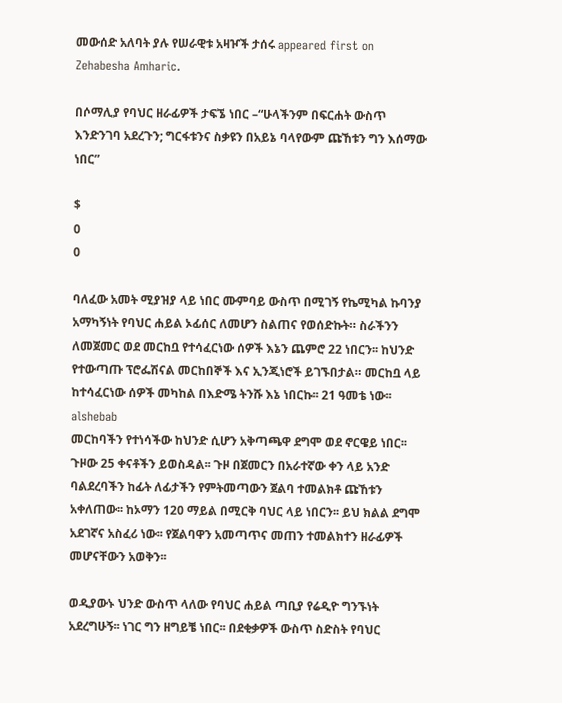መውሰድ አለባት ያሉ የሠራዊቱ አዛዦች ታሰሩ appeared first on Zehabesha Amharic.

በሶማሊያ የባህር ዘራፊዎች ታፍኜ ነበር –“ሁላችንም በፍርሐት ውስጥ እንድንገባ አደረጉን; ግርፋቱንና ስቃዩን በአይኔ ባላየውም ጩኸቱን ግን እሰማው ነበር”

$
0
0

ባለፈው አመት ሚያዝያ ላይ ነበር ሙምባይ ውስጥ በሚገኝ የኬሚካል ኩባንያ አማካኝነት የባህር ሐይል ኦፊሰር ለመሆን ስልጠና የወሰድኩት። ስራችንን ለመጀመር ወደ መርከቧ የተሳፈርነው ሰዎች እኔን ጨምሮ 22 ነበርን፡፡ ከህንድ የተውጣጡ ፕሮፌሽናል መርከበኞች እና ኢንጂነሮች ይገኙበታል። መርከቧ ላይ ከተሳፈርነው ሰዎች መካከል በእድሜ ትንሹ እኔ ነበርኩ፡፡ 21 ዓመቴ ነው፡፡
alshebab
መርከባችን የተነሳችው ከህንድ ሲሆን አቅጣጫዋ ደግሞ ወደ ኖርዌይ ነበር፡፡ ጉዞው 25 ቀናቶችን ይወስዳል፡፡ ጉዞ በጀመርን በአራተኛው ቀን ላይ አንድ ባልደረባችን ከፊት ለፊታችን የምትመጣውን ጀልባ ተመልክቶ ጩኸቱን አቀለጠው፡፡ ከኦማን 120 ማይል በሚርቅ ባህር ላይ ነበርን፡፡ ይህ ክልል ደግሞ አደገኛና አስፈሪ ነው፡፡ የጀልባዋን አመጣጥና መጠን ተመልክተን ዘራፊዎች መሆናቸውን አወቅን፡፡

ወዲያውኑ ህንድ ውስጥ ላለው የባህር ሐይል ጣቢያ የሬዲዮ ግንኙነት አደረግሁኝ፡፡ ነገር ግን ዘግይቼ ነበር፡፡ በደቂቃዎች ውስጥ ስድስት የባህር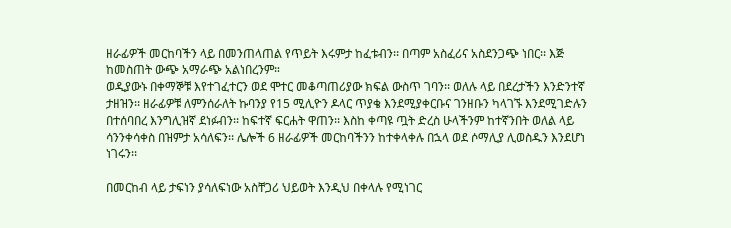ዘራፊዎች መርከባችን ላይ በመንጠላጠል የጥይት እሩምታ ከፈቱብን፡፡ በጣም አስፈሪና አስደንጋጭ ነበር፡፡ እጅ ከመስጠት ውጭ አማራጭ አልነበረንም።
ወዲያውኑ በቀማኞቹ እየተገፈተርን ወደ ሞተር መቆጣጠሪያው ክፍል ውስጥ ገባን፡፡ ወለሉ ላይ በደረታችን እንድንተኛ ታዘዝን፡፡ ዘራፊዎቹ ለምንሰራለት ኩባንያ የ15 ሚሊዮን ዶላር ጥያቄ እንደሚያቀርቡና ገንዘቡን ካላገኙ እንደሚገድሉን በተሰባበረ እንግሊዝኛ ደነፉብን፡፡ ከፍተኛ ፍርሐት ዋጠን፡፡ እስከ ቀጣዩ ጧት ድረስ ሁላችንም ከተኛንበት ወለል ላይ ሳንንቀሳቀስ በዝምታ አሳለፍን፡፡ ሌሎች 6 ዘራፊዎች መርከባችንን ከተቀላቀሉ በኋላ ወደ ሶማሊያ ሊወስዱን እንደሆነ ነገሩን፡፡

በመርከብ ላይ ታፍነን ያሳለፍነው አስቸጋሪ ህይወት እንዲህ በቀላሉ የሚነገር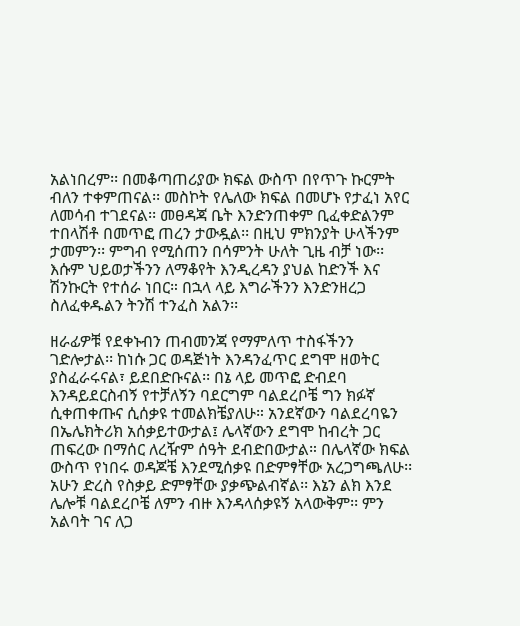አልነበረም፡፡ በመቆጣጠሪያው ክፍል ውስጥ በየጥጉ ኩርምት ብለን ተቀምጠናል፡፡ መስኮት የሌለው ክፍል በመሆኑ የታፈነ አየር ለመሳብ ተገደናል፡፡ መፀዳጃ ቤት እንድንጠቀም ቢፈቀድልንም ተበላሽቶ በመጥፎ ጠረን ታውዷል፡፡ በዚህ ምክንያት ሁላችንም ታመምን፡፡ ምግብ የሚሰጠን በሳምንት ሁለት ጊዜ ብቻ ነው፡፡ እሱም ህይወታችንን ለማቆየት እንዲረዳን ያህል ከድንች እና ሽንኩርት የተሰራ ነበር። በኋላ ላይ እግራችንን እንድንዘረጋ ስለፈቀዱልን ትንሽ ተንፈስ አልን፡፡

ዘራፊዎቹ የደቀኑብን ጠብመንጃ የማምለጥ ተስፋችንን ገድሎታል፡፡ ከነሱ ጋር ወዳጅነት እንዳንፈጥር ደግሞ ዘወትር ያስፈራሩናል፣ ይደበድቡናል፡፡ በኔ ላይ መጥፎ ድብደባ እንዳይደርስብኝ የተቻለኝን ባደርግም ባልደረቦቼ ግን ክፉኛ ሲቀጠቀጡና ሲሰቃዩ ተመልክቼያለሁ። አንደኛውን ባልደረባዬን በኤሌክትሪክ አሰቃይተውታል፤ ሌላኛውን ደግሞ ከብረት ጋር ጠፍረው በማሰር ለረዥም ሰዓት ደብድበውታል። በሌላኛው ክፍል ውስጥ የነበሩ ወዳጆቼ እንደሚሰቃዩ በድምፃቸው አረጋግጫለሁ፡፡ አሁን ድረስ የስቃይ ድምፃቸው ያቃጭልብኛል፡፡ እኔን ልክ እንደ ሌሎቹ ባልደረቦቼ ለምን ብዙ እንዳላሰቃዩኝ አላውቅም፡፡ ምን አልባት ገና ለጋ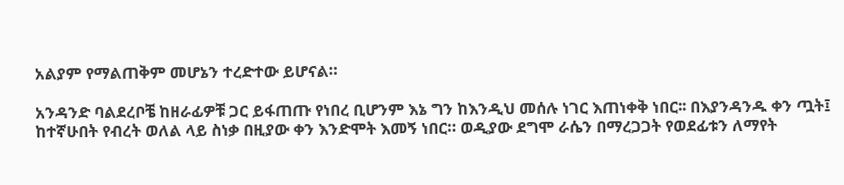አልያም የማልጠቅም መሆኔን ተረድተው ይሆናል።

አንዳንድ ባልደረቦቼ ከዘራፊዎቹ ጋር ይፋጠጡ የነበረ ቢሆንም እኔ ግን ከእንዲህ መሰሉ ነገር እጠነቀቅ ነበር፡፡ በእያንዳንዱ ቀን ጧት፤ ከተኛሁበት የብረት ወለል ላይ ስነቃ በዚያው ቀን እንድሞት እመኝ ነበር። ወዲያው ደግሞ ራሴን በማረጋጋት የወደፊቱን ለማየት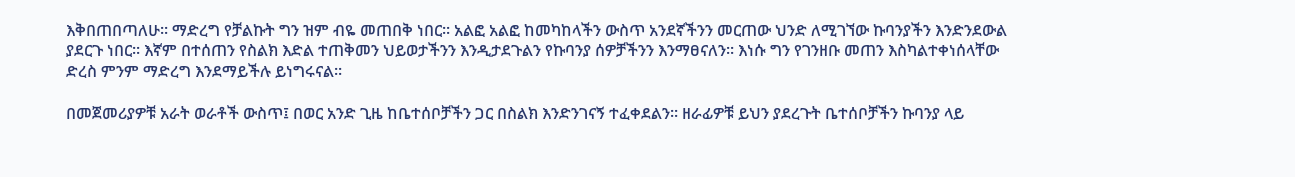እቅበጠበጣለሁ፡፡ ማድረግ የቻልኩት ግን ዝም ብዬ መጠበቅ ነበር፡፡ አልፎ አልፎ ከመካከላችን ውስጥ አንደኛችንን መርጠው ህንድ ለሚገኘው ኩባንያችን እንድንደውል ያደርጉ ነበር፡፡ እኛም በተሰጠን የስልክ እድል ተጠቅመን ህይወታችንን እንዲታደጉልን የኩባንያ ሰዎቻችንን እንማፀናለን፡፡ እነሱ ግን የገንዘቡ መጠን እስካልተቀነሰላቸው ድረስ ምንም ማድረግ እንደማይችሉ ይነግሩናል፡፡

በመጀመሪያዎቹ አራት ወራቶች ውስጥ፤ በወር አንድ ጊዜ ከቤተሰቦቻችን ጋር በስልክ እንድንገናኝ ተፈቀደልን፡፡ ዘራፊዎቹ ይህን ያደረጉት ቤተሰቦቻችን ኩባንያ ላይ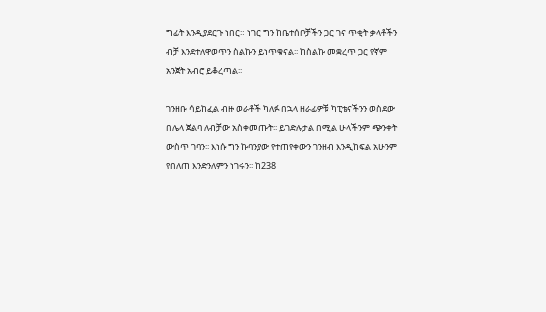ግፊት እንዲያደርጉ ነበር። ነገር ግን ከቤተሰቦቻችን ጋር ገና ጥቂት ቃላቶችን ብቻ እንደተለዋወጥን ስልኩን ይነጥቁናል፡፡ ከስልኩ መቋረጥ ጋር የኛም አንጀት አብሮ ይቆረጣል፡፡

ገንዘቡ ሳይከፈል ብዙ ወራቶች ካለፉ በኋላ ዘራፊዎቹ ካፒቴናችንን ወስደው በሌላ ጀልባ ለብቻው አስቀመጡት፡፡ ይገድሉታል በሚል ሁላችንም ጭንቀት ውስጥ ገባን፡፡ እነሱ ግን ኩባንያው የተጠየቀውን ገንዘብ እንዲከፍል አሁንም የበለጠ እንድንለምን ነገሩን፡፡ ከ238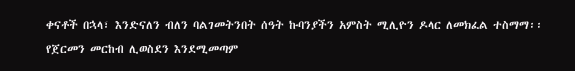ቀናቶች በኋላ፣ እንድናለን ብለን ባልገመትንበት ሰዓት ኩባንያችን አምስት ሚሊዮን ዶላር ለመክፈል ተስማማ፡፡ የጀርመን መርከብ ሊወስደን እንደሚመጣም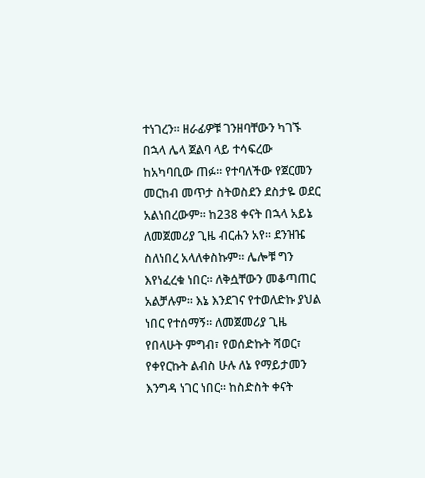ተነገረን፡፡ ዘራፊዎቹ ገንዘባቸውን ካገኙ በኋላ ሌላ ጀልባ ላይ ተሳፍረው ከአካባቢው ጠፉ፡፡ የተባለችው የጀርመን መርከብ መጥታ ስትወስደን ደስታዬ ወደር አልነበረውም፡፡ ከ238 ቀናት በኋላ አይኔ ለመጀመሪያ ጊዜ ብርሐን አየ፡፡ ደንዝዤ ስለነበረ አላለቀስኩም፡፡ ሌሎቹ ግን እየነፈረቁ ነበር፡፡ ለቅሷቸውን መቆጣጠር አልቻሉም፡፡ እኔ እንደገና የተወለድኩ ያህል ነበር የተሰማኝ። ለመጀመሪያ ጊዜ የበላሁት ምግብ፣ የወሰድኩት ሻወር፣ የቀየርኩት ልብስ ሁሉ ለኔ የማይታመን እንግዳ ነገር ነበር፡፡ ከስድስት ቀናት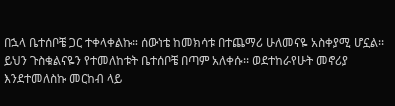በኋላ ቤተሰቦቼ ጋር ተቀላቀልኩ። ሰውነቴ ከመክሳቱ በተጨማሪ ሁለመናዬ አስቀያሚ ሆኗል፡፡ ይህን ጉስቁልናዬን የተመለከቱት ቤተሰቦቼ በጣም አለቀሱ፡፡ ወደተከራየሁት መኖሪያ እንደተመለስኩ መርከብ ላይ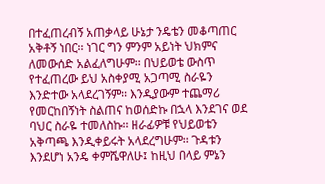በተፈጠረብኝ አጠቃላይ ሁኔታ ንዴቴን መቆጣጠር አቅቶኝ ነበር፡፡ ነገር ግን ምንም አይነት ህክምና ለመውሰድ አልፈለግሁም፡፡ በህይወቴ ውስጥ የተፈጠረው ይህ አስቀያሚ አጋጣሚ ስራዬን እንድተው አላደረገኝም፡፡ እንዲያውም ተጨማሪ የመርከበኝነት ስልጠና ከወሰድኩ በኋላ እንደገና ወደ ባህር ስራዬ ተመለስኩ፡፡ ዘራፊዎቹ የህይወቴን አቅጣጫ እንዲቀይሩት አላደረግሁም፡፡ ጉዳቱን እንደሆነ አንዴ ቀምሼዋለሁ፤ ከዚህ በላይ ምኔን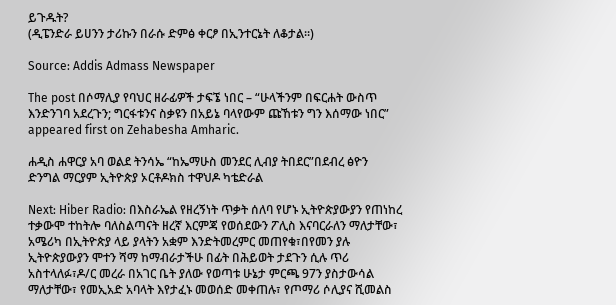ይጉዱት?
(ዲፔንድራ ይሀንን ታሪኩን በራሱ ድምፅ ቀርፆ በኢንተርኔት ለቆታል፡፡)

Source: Addis Admass Newspaper

The post በሶማሊያ የባህር ዘራፊዎች ታፍኜ ነበር – “ሁላችንም በፍርሐት ውስጥ እንድንገባ አደረጉን; ግርፋቱንና ስቃዩን በአይኔ ባላየውም ጩኸቱን ግን እሰማው ነበር” appeared first on Zehabesha Amharic.

ሐዲስ ሐዋርያ አባ ወልደ ትንሳኤ “ከኤማሁስ መንደር ሊብያ ትበደር”በደብረ ፅዮን ድንግል ማርያም ኢትዮጵያ ኦርቶዶክስ ተዋህዶ ካቴድራል

Next: Hiber Radio: በእስራኤል የዘረኝነት ጥቃት ሰለባ የሆኑ ኢትዮጵያውያን የጠነከረ ተቃውሞ ተከትሎ ባለስልጣናት ዘረኛ እርምጃ የወሰደውን ፖሊስ እናባርራለን ማለታቸው፣ አሜሪካ በኢትዮጵያ ላይ ያላትን አቋም እንድትመረምር መጠየቁ፣በየመን ያሉ ኢትዮጵያውያን ሞተን ሻማ ከማብራታችሁ በፊት በሕይወት ታደጉን ሲሉ ጥሪ አስተላለፉ፣ዶ/ር መረራ በአገር ቤት ያለው የወጣቱ ሁኔታ ምርጫ 97ን ያስታውሳል ማለታቸው፣ የመኢአድ አባላት እየታፈኑ መወሰድ መቀጠሉ፣ የጦማሪ ሶሊያና ሺመልስ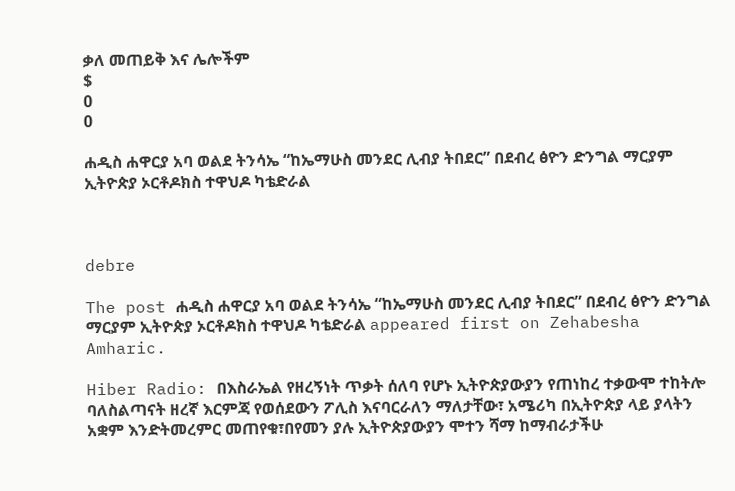ቃለ መጠይቅ እና ሌሎችም
$
0
0

ሐዲስ ሐዋርያ አባ ወልደ ትንሳኤ “ከኤማሁስ መንደር ሊብያ ትበደር” በደብረ ፅዮን ድንግል ማርያም ኢትዮጵያ ኦርቶዶክስ ተዋህዶ ካቴድራል



debre

The post ሐዲስ ሐዋርያ አባ ወልደ ትንሳኤ “ከኤማሁስ መንደር ሊብያ ትበደር” በደብረ ፅዮን ድንግል ማርያም ኢትዮጵያ ኦርቶዶክስ ተዋህዶ ካቴድራል appeared first on Zehabesha Amharic.

Hiber Radio: በእስራኤል የዘረኝነት ጥቃት ሰለባ የሆኑ ኢትዮጵያውያን የጠነከረ ተቃውሞ ተከትሎ ባለስልጣናት ዘረኛ እርምጃ የወሰደውን ፖሊስ እናባርራለን ማለታቸው፣ አሜሪካ በኢትዮጵያ ላይ ያላትን አቋም እንድትመረምር መጠየቁ፣በየመን ያሉ ኢትዮጵያውያን ሞተን ሻማ ከማብራታችሁ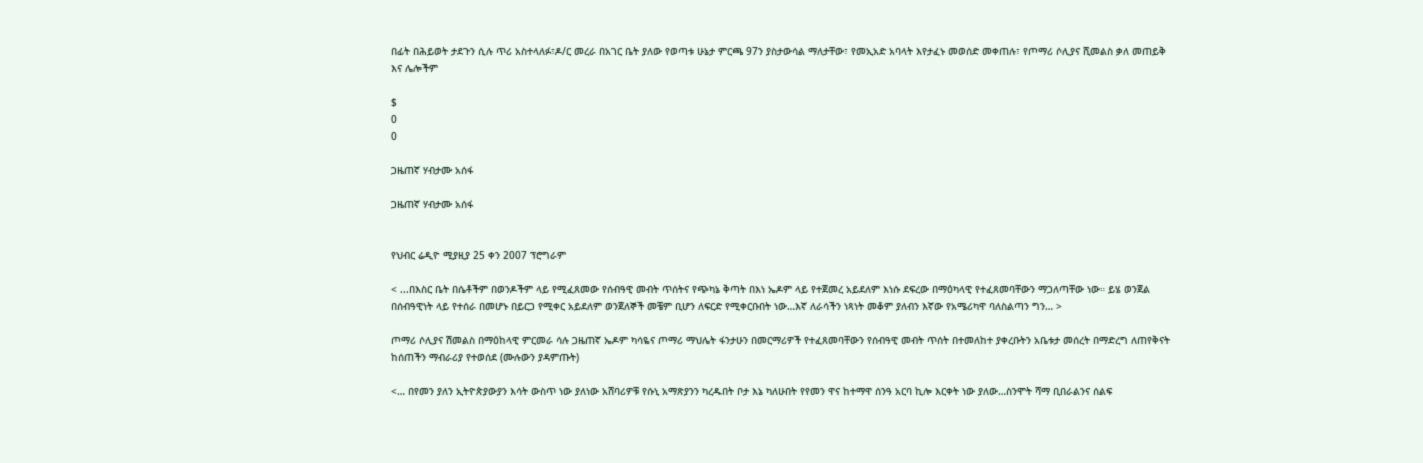በፊት በሕይወት ታደጉን ሲሉ ጥሪ አስተላለፉ፣ዶ/ር መረራ በአገር ቤት ያለው የወጣቱ ሁኔታ ምርጫ 97ን ያስታውሳል ማለታቸው፣ የመኢአድ አባላት እየታፈኑ መወሰድ መቀጠሉ፣ የጦማሪ ሶሊያና ሺመልስ ቃለ መጠይቅ እና ሌሎችም

$
0
0

ጋዜጠኛ ሃብታሙ አሰፋ

ጋዜጠኛ ሃብታሙ አሰፋ


የህብር ሬዲዮ ሚያዚያ 25 ቀን 2007 ፕሮግራም

< ...በእስር ቤት በሴቶችም በወንዶችም ላይ የሚፈጸመው የሰብዓዊ መብት ጥሰትና የጭካኔ ቅጣት በእነ ኤዶም ላይ የተጀመረ አይደለም እነሱ ደፍረው በማዕካላዊ የተፈጸመባቸውን ማጋለጣቸው ነው። ይሄ ወንጀል በሰብዓዊነት ላይ የተሰራ በመሆኑ በይርጋ የሚቀር አይደለም ወንጀለኞች መቼም ቢሆን ለፍርድ የሚቀርቡበት ነው…እኛ ለራሳችን ነጻነት መቆም ያለብን እኛው የአሜሪካዋ ባለስልጣን ግን… >

ጦማሪ ሶሊያና ሽመልስ በማዕከላዊ ምርመራ ሳሉ ጋዜጠኛ ኤዶም ካሳዬና ጦማሪ ማህሌት ፋንታሁን በመርማሪዎች የተፈጸመባቸውን የሰብዓዊ መብት ጥሰት በተመለከተ ያቀረቡትን አቤቱታ መሰረት በማድረግ ለጠየቅናት ከሰጠችን ማብራሪያ የተወሰደ (ሙሉውን ያዳምጡት)

<… በየመን ያለን ኢትዮጵያውያን እሳት ውስጥ ነው ያለነው አሸባሪዎቹ የሱኒ አማጽያንን ካረዱበት ቦታ እኔ ካለሁበት የየመን ዋና ከተማዋ ሰንዓ አርባ ኪሎ እርቀት ነው ያለው…ስንሞት ሻማ ቢበራልንና ሰልፍ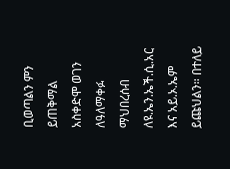ቢወጣልን ምን ይጠቅማል አስቀድሞ ወገን ለዓለማቀፉ ማህበረሰብ ለዩ.ኤን.ኤች.ሲ.አር እና አይ.ኦ.ኤም ይጩህልን። በተለይ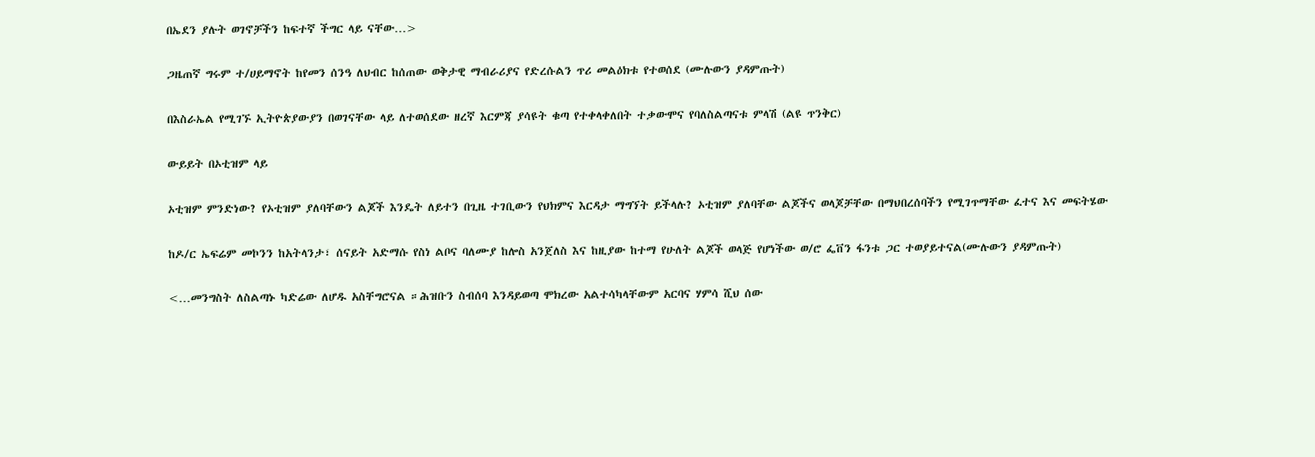በኤደን ያሉት ወገኖቻችን ከፍተኛ ችግር ላይ ናቸው…>

ጋዜጠኛ ግሩም ተ/ሀይማኖት ከየመን ሰንዓ ለህብር ከሰጠው ወቅታዊ ማብራሪያና የድረሱልን ጥሪ መልዕክቱ የተወሰደ (ሙሉውን ያዳምጡት)

በእስራኤል የሚገኙ ኢትዮጵያውያን በወገናቸው ላይ ለተወሰደው ዘረኛ እርምጃ ያሳዩት ቁጣ የተቀላቀለበት ተቃውሞና የባለስልጣናቱ ምላሽ (ልዩ ጥንቅር)

ውይይት በኦቲዝም ላይ

ኦቲዝም ምንድነው? የኦቲዝም ያለባቸውን ልጆች እንዴት ለይተን በጊዜ ተገቢውን የህክምና እርዳታ ማግኘት ይችላሉ? ኦቲዝም ያለባቸው ልጆችና ወላጆቻቸው በማህበረሰባችን የሚገጥማቸው ፈተና እና መፍትሄው

ከዶ/ር ኤፍሬም መኮንን ከአትላንታ፣ ሰናይት አድማሱ የስነ ልቦና ባለሙያ ከሎስ አንጀለስ እና ከዚያው ከተማ የሁለት ልጆች ወላጅ የሆነችው ወ/ሮ ፌቨን ፋንቱ ጋር ተወያይተናል(ሙሉውን ያዳምጡት)

<…መንግስት ለስልጣኑ ካድሬው ለሆዱ አስቸግሮናል ።ሕዝቡን ስብሰባ እንዳይወጣ ሞክረው አልተሳካላቸውም አርባና ሃምሳ ሺህ ሰው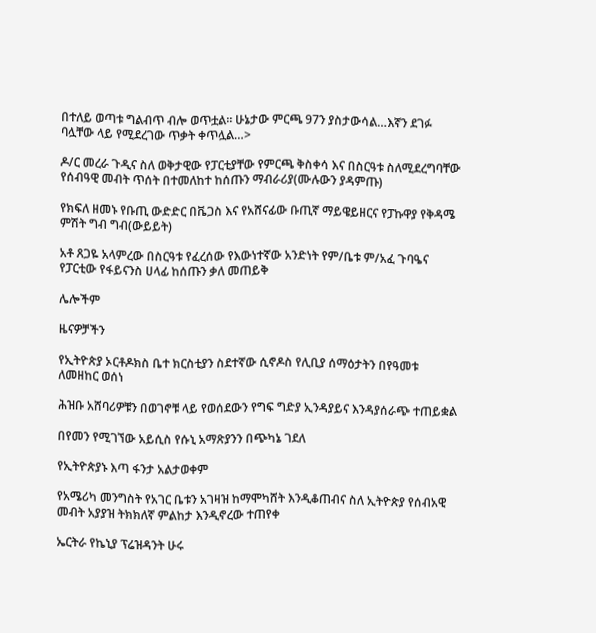በተለይ ወጣቱ ግልብጥ ብሎ ወጥቷል። ሁኔታው ምርጫ 97ን ያስታውሳል…እኛን ደገፉ ባሏቸው ላይ የሚደረገው ጥቃት ቀጥሏል…>

ዶ/ር መረራ ጉዲና ስለ ወቅታዊው የፓርቲያቸው የምርጫ ቅስቀሳ እና በስርዓቱ ስለሚደረግባቸው የሰብዓዊ መብት ጥሰት በተመለከተ ከሰጡን ማብራሪያ(ሙሉውን ያዳምጡ)

የክፍለ ዘመኑ የቡጢ ውድድር በቬጋስ እና የአሸናፊው ቡጢኛ ማይዌይዘርና የፓኩዋያ የቅዳሜ ምሽት ግብ ግብ(ውይይት)

አቶ ጸጋዬ አላምረው በስርዓቱ የፈረሰው የእውነተኛው አንድነት የም/ቤቱ ም/አፈ ጉባዔና የፓርቲው የፋይናንስ ሀላፊ ከሰጡን ቃለ መጠይቅ

ሌሎችም

ዜናዎቻችን

የኢትዮጵያ ኦርቶዶክስ ቤተ ክርስቲያን ስደተኛው ሲኖዶስ የሊቢያ ሰማዕታትን በየዓመቱ ለመዘከር ወሰነ

ሕዝቡ አሸባሪዎቹን በወገኖቹ ላይ የወሰደውን የግፍ ግድያ ኢንዳያይና እንዳያሰራጭ ተጠይቋል

በየመን የሚገኘው አይሲስ የሱኒ አማጽያንን በጭካኔ ገደለ

የኢትዮጵያኑ እጣ ፋንታ አልታወቀም

የአሜሪካ መንግስት የአገር ቤቱን አገዛዝ ከማሞካሸት እንዲቆጠብና ስለ ኢትዮጵያ የሰብአዊ መብት አያያዝ ትክክለኛ ምልከታ እንዲኖረው ተጠየቀ

ኤርትራ የኬኒያ ፕሬዝዳንት ሁሩ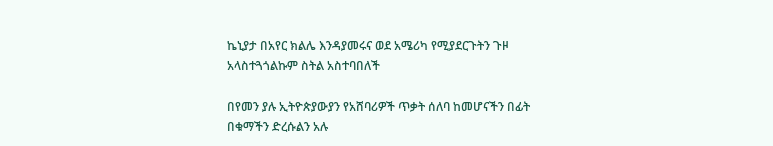ኬኒያታ በአየር ክልሌ እንዳያመሩና ወደ አሜሪካ የሚያደርጉትን ጉዞ አላስተጓጎልኩም ስትል አስተባበለች

በየመን ያሉ ኢትዮጵያውያን የአሸባሪዎች ጥቃት ሰለባ ከመሆናችን በፊት በቁማችን ድረሱልን አሉ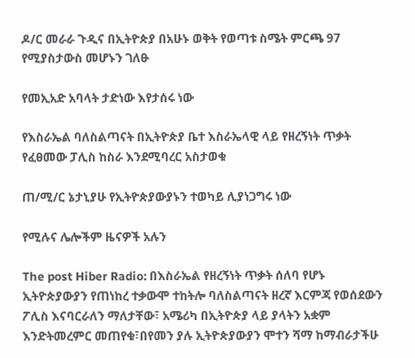ዶ/ር መራራ ጉዲና በኢትዮጵያ በአሁኑ ወቅት የወጣቱ ስሜት ምርጫ 97 የሚያስታውስ መሆኑን ገለፁ

የመኢአድ አባላት ታድነው እየታሰሩ ነው

የእስራኤል ባለስልጣናት በኢትዮጵያ ቤተ እስራኤላዊ ላይ የዘረኝነት ጥቃት የፈፀመው ፓሊስ ከስራ እንደሚባረር አስታወቁ

ጠ/ሚ/ር ኔታኒያሁ የኢትዮጵያውያኑን ተወካይ ሊያነጋግሩ ነው

የሚሉና ሌሎችም ዜናዎች አሉን

The post Hiber Radio: በእስራኤል የዘረኝነት ጥቃት ሰለባ የሆኑ ኢትዮጵያውያን የጠነከረ ተቃውሞ ተከትሎ ባለስልጣናት ዘረኛ እርምጃ የወሰደውን ፖሊስ እናባርራለን ማለታቸው፣ አሜሪካ በኢትዮጵያ ላይ ያላትን አቋም እንድትመረምር መጠየቁ፣በየመን ያሉ ኢትዮጵያውያን ሞተን ሻማ ከማብራታችሁ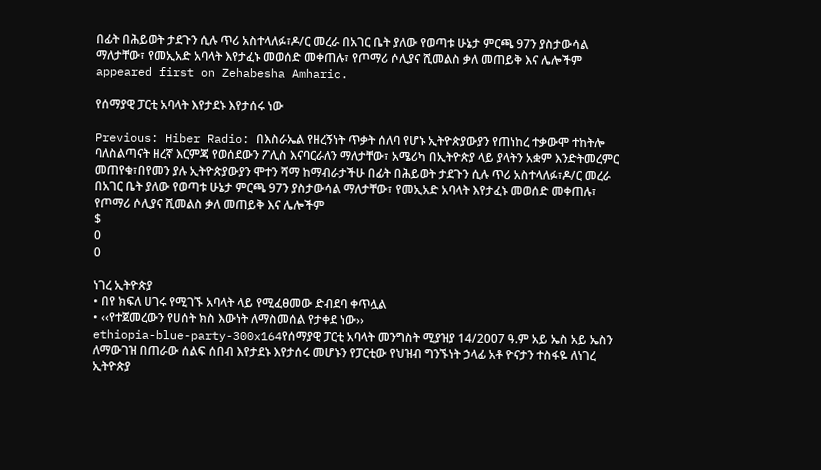በፊት በሕይወት ታደጉን ሲሉ ጥሪ አስተላለፉ፣ዶ/ር መረራ በአገር ቤት ያለው የወጣቱ ሁኔታ ምርጫ 97ን ያስታውሳል ማለታቸው፣ የመኢአድ አባላት እየታፈኑ መወሰድ መቀጠሉ፣ የጦማሪ ሶሊያና ሺመልስ ቃለ መጠይቅ እና ሌሎችም appeared first on Zehabesha Amharic.

የሰማያዊ ፓርቲ አባላት እየታደኑ እየታሰሩ ነው

Previous: Hiber Radio: በእስራኤል የዘረኝነት ጥቃት ሰለባ የሆኑ ኢትዮጵያውያን የጠነከረ ተቃውሞ ተከትሎ ባለስልጣናት ዘረኛ እርምጃ የወሰደውን ፖሊስ እናባርራለን ማለታቸው፣ አሜሪካ በኢትዮጵያ ላይ ያላትን አቋም እንድትመረምር መጠየቁ፣በየመን ያሉ ኢትዮጵያውያን ሞተን ሻማ ከማብራታችሁ በፊት በሕይወት ታደጉን ሲሉ ጥሪ አስተላለፉ፣ዶ/ር መረራ በአገር ቤት ያለው የወጣቱ ሁኔታ ምርጫ 97ን ያስታውሳል ማለታቸው፣ የመኢአድ አባላት እየታፈኑ መወሰድ መቀጠሉ፣ የጦማሪ ሶሊያና ሺመልስ ቃለ መጠይቅ እና ሌሎችም
$
0
0

ነገረ ኢትዮጵያ
• በየ ክፍለ ሀገሩ የሚገኙ አባላት ላይ የሚፈፀመው ድብደባ ቀጥሏል
• ‹‹የተጀመረውን የሀሰት ክስ እውነት ለማስመሰል የታቀደ ነው››
ethiopia-blue-party-300x164የሰማያዊ ፓርቲ አባላት መንግስት ሚያዝያ 14/2007 ዓ.ም አይ ኤስ አይ ኤስን ለማውገዝ በጠራው ሰልፍ ሰበብ እየታደኑ እየታሰሩ መሆኑን የፓርቲው የህዝብ ግንኙነት ኃላፊ አቶ ዮናታን ተስፋዬ ለነገረ ኢትዮጵያ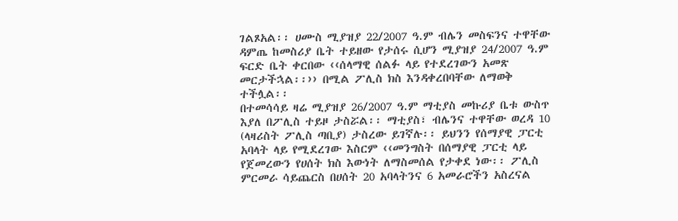ገልጾአል፡፡ ሀሙስ ሚያዝያ 22/2007 ዓ.ም ብሌን መስፍንና ተዋቸው ዳምጤ ከመስሪያ ቤት ተይዘው የታሰሩ ሲሆን ሚያዝያ 24/2007 ዓ.ም ፍርድ ቤት ቀርበው ‹‹ሰላማዊ ሰልፉ ላይ የተደረገውን አመጽ መርታችኋል፡፡›› በሚል ፖሊስ ክስ እንዳቀረበባቸው ለማወቅ ተችሏል፡፡
በተመሳሳይ ዛሬ ሚያዝያ 26/2007 ዓ.ም ማቲያስ መኩሪያ ቤቱ ውስጥ እያለ በፖሊስ ተይዞ ታስሯል፡፡ ማቲያስ፣ ብሌንና ተዋቸው ወረዳ 10 (ላዛሪስት ፖሊስ ጣቢያ) ታስረው ይገኛሉ፡፡ ይህንን የሰማያዊ ፓርቲ አባላት ላይ የሚደረገው እስርም ‹‹መንግስት በሰማያዊ ፓርቲ ላይ የጀመረውን የሀሰት ክስ እውነት ለማስመሰል የታቀደ ነው፡፡ ፖሊስ ምርመራ ሳይጨርስ በሀሰት 20 አባላትንና 6 አመራሮችን አስረናል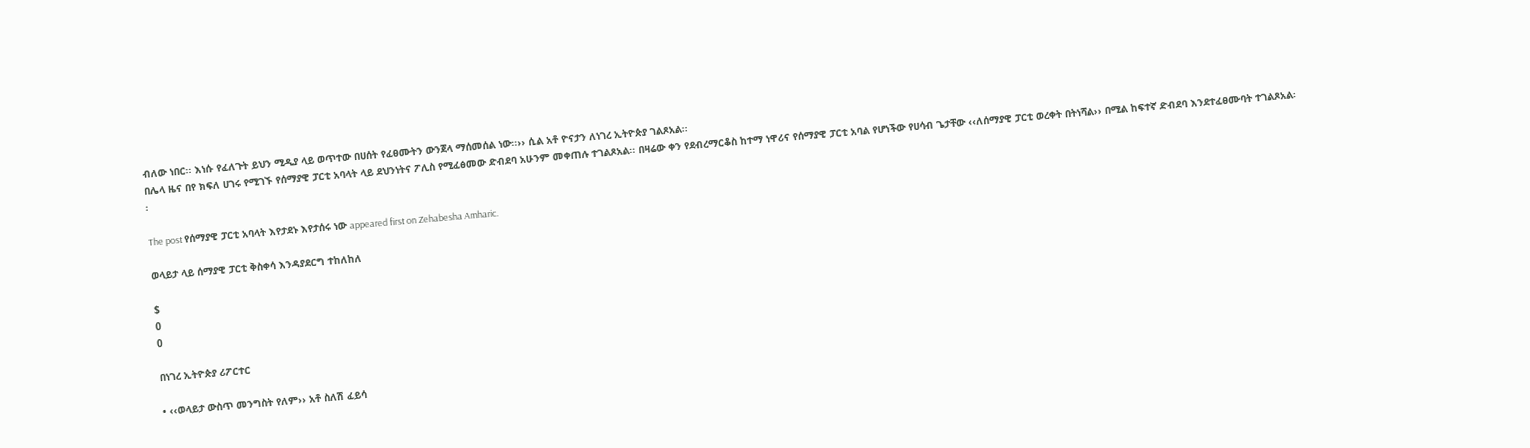ብለው ነበር፡፡ እነሱ የፈለጉት ይህን ሚዲያ ላይ ወጥተው በሀሰት የፈፀሙትን ውንጀላ ማሰመሰል ነው፡፡›› ሲል አቶ ዮናታን ለነገረ ኢትዮጵያ ገልጾአል፡፡
በሌላ ዜና በየ ክፍለ ሀገሩ የሚገኙ የሰማያዊ ፓርቲ አባላት ላይ ደህንነትና ፖሊስ የሚፈፅመው ድብደባ አሁንም መቀጠሉ ተገልጾአል፡፡ በዛሬው ቀን የደብረማርቆስ ከተማ ነዋሪና የሰማያዊ ፓርቲ አባል የሆነችው የሀሳብ ጌታቸው ‹‹ለሰማያዊ ፓርቲ ወረቀት በትነሻል›› በሚል ከፍተኛ ድብደባ እንደተፈፀሙባት ተገልጾአል፡፡

The post የሰማያዊ ፓርቲ አባላት እየታደኑ እየታሰሩ ነው appeared first on Zehabesha Amharic.

ወላይታ ላይ ሰማያዊ ፓርቲ ቅስቀሳ እንዳያደርግ ተከለከለ

$
0
0

በነገረ ኢትዮጵያ ሪፖርተር

• ‹‹ወላይታ ውስጥ መንግስት የለም›› አቶ ስለሽ ፈይሳ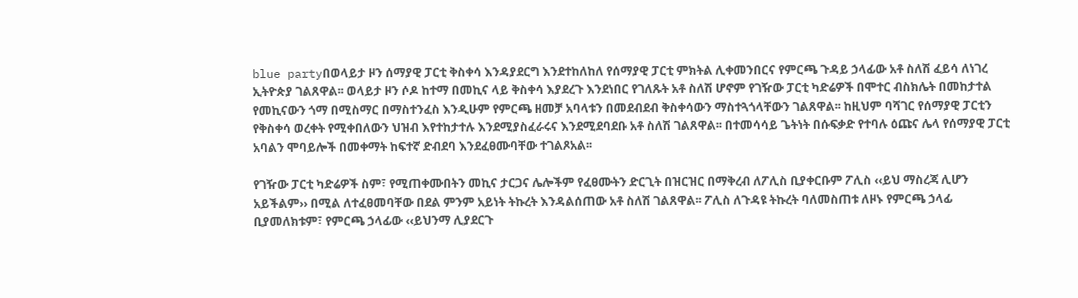blue partyበወላይታ ዞን ሰማያዊ ፓርቲ ቅስቀሳ እንዳያደርግ እንደተከለከለ የሰማያዊ ፓርቲ ምክትል ሊቀመንበርና የምርጫ ጉዳይ ኃላፊው አቶ ስለሽ ፈይሳ ለነገረ ኢትዮጵያ ገልጸዋል፡፡ ወላይታ ዞን ሶዶ ከተማ በመኪና ላይ ቅስቀሳ እያደረጉ እንደነበር የገለጹት አቶ ስለሽ ሆኖም የገዥው ፓርቲ ካድሬዎች በሞተር ብስክሌት በመከታተል የመኪናውን ጎማ በሚስማር በማስተንፈስ እንዲሁም የምርጫ ዘመቻ አባላቱን በመደብደብ ቅስቀሳውን ማስተጓጎላቸውን ገልጸዋል፡፡ ከዚህም ባሻገር የሰማያዊ ፓርቲን የቅስቀሳ ወረቀት የሚቀበለውን ህዝብ እየተከታተሉ እንደሚያስፈራሩና እንደሚደባደቡ አቶ ስለሽ ገልጸዋል፡፡ በተመሳሳይ ጌትነት በሱፍቃድ የተባሉ ዕጩና ሌላ የሰማያዊ ፓርቲ አባልን ሞባይሎች በመቀማት ከፍተኛ ድብደባ እንደፈፀሙባቸው ተገልጾአል፡፡

የገዥው ፓርቲ ካድሬዎች ስም፣ የሚጠቀሙበትን መኪና ታርጋና ሌሎችም የፈፀሙትን ድርጊት በዝርዝር በማቅረብ ለፖሊስ ቢያቀርቡም ፖሊስ ‹‹ይህ ማስረጃ ሊሆን አይችልም›› በሚል ለተፈፀመባቸው በደል ምንም አይነት ትኩረት እንዳልሰጠው አቶ ስለሽ ገልጸዋል፡፡ ፖሊስ ለጉዳዩ ትኩረት ባለመስጠቱ ለዞኑ የምርጫ ኃላፊ ቢያመለክቱም፣ የምርጫ ኃላፊው ‹‹ይህንማ ሊያደርጉ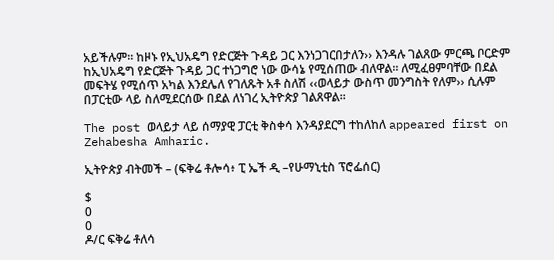አይችሉም፡፡ ከዞኑ የኢህአዴግ የድርጅት ጉዳይ ጋር እንነጋገርበታለን›› እንዳሉ ገልጸው ምርጫ ቦርድም ከኢህአዴግ የድርጅት ጉዳይ ጋር ተነጋግሮ ነው ውሳኔ የሚሰጠው ብለዋል፡፡ ለሚፈፀምባቸው በደል መፍትሄ የሚሰጥ አካል እንደሌለ የገለጹት አቶ ስለሽ ‹‹ወላይታ ውስጥ መንግስት የለም›› ሲሉም በፓርቲው ላይ ስለሚደርሰው በደል ለነገረ ኢትዮጵያ ገልጸዋል፡፡

The post ወላይታ ላይ ሰማያዊ ፓርቲ ቅስቀሳ እንዳያደርግ ተከለከለ appeared first on Zehabesha Amharic.

ኢትዮጵያ ብትመች – (ፍቅሬ ቶሎሳ፥ ፒ ኤች ዲ –የሁማኒቲስ ፕሮፌሰር)

$
0
0
ዶ/ር ፍቅሬ ቶለሳ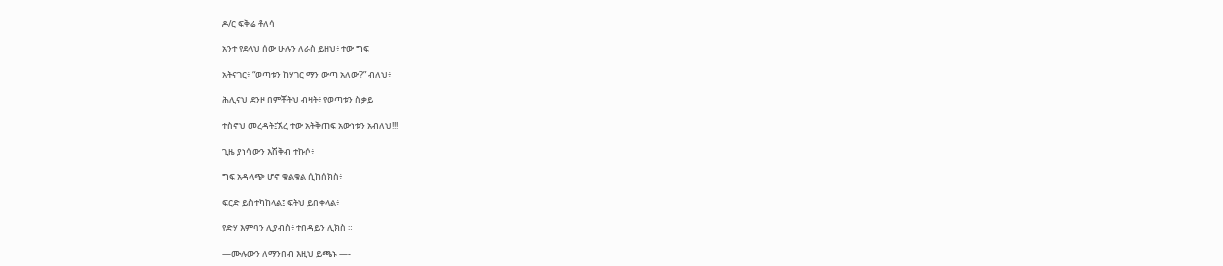ዶ/ር ፍቅሬ ቶለሳ

አንተ የደላህ ሰው ሁሉን ለራስ ይዘህ፥ ተው ግፍ

አትናገር፥ “ወጣቱን ከሃገር ማን ውጣ አለው?” ብለህ፥

ሕሊናህ ደንዞ በምቾትህ ብዛት፥ የወጣቱን ስቃይ

ተስኖህ መረዳት፤ኧረ ተው አትቅጠፍ አውነቱን አብለህ!!!

ጊዜ ያነሳውን እሽቅብ ተኩሶ፥

ግፍ አዳላጭ ሆኖ ቁልቁል ሲከሰክስ፥

ፍርድ ይስተካከላል፤ ፍትህ ይበቀላል፥

የድሃ እምባን ሊያብስ፥ ተበዳይን ሊክስ ።

—ሙሉውን ለማንበብ እዚህ ይጫኑ —-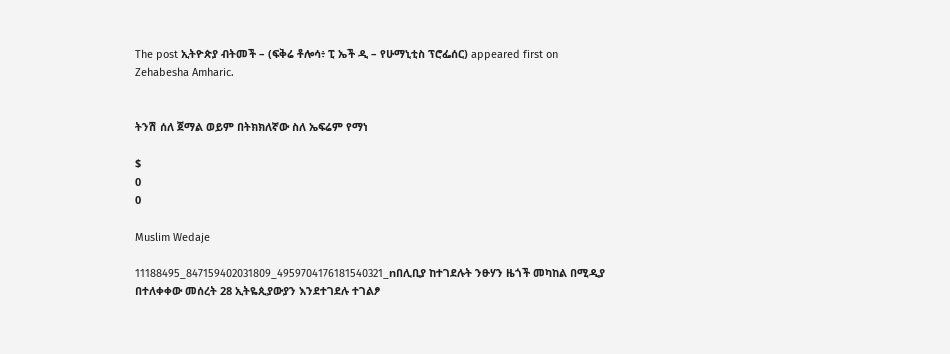The post ኢትዮጵያ ብትመች – (ፍቅሬ ቶሎሳ፥ ፒ ኤች ዲ – የሁማኒቲስ ፕሮፌሰር) appeared first on Zehabesha Amharic.


ትንሽ ሰለ ጀማል ወይም በትክክለኛው ስለ ኤፍሬም የማነ

$
0
0

Muslim Wedaje

11188495_847159402031809_4959704176181540321_nበሊቢያ ከተገደሉት ንፁሃን ዜጎች መካከል በሚዲያ በተለቀቀው መሰረት 28 ኢትዬጲያውያን እንደተገደሉ ተገልፆ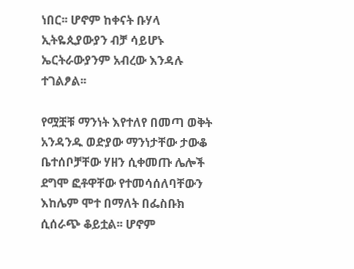ነበር፡፡ ሆኖም ከቀናት ቡሃላ ኢትዬጲያውያን ብቻ ሳይሆኑ ኤርትራውያንም አብረው እንዳሉ ተገልፆል፡፡

የሟቿቹ ማንነት እየተለየ በመጣ ወቅት አንዳንዱ ወድያው ማንነታቸው ታውቆ ቤተሰቦቻቸው ሃዘን ሲቀመጡ ሌሎች ደግሞ ፎቶዋቸው የተመሳሰለባቸውን እከሌም ሞተ በማለት በፌስቡክ ሲሰራጭ ቆይቷል፡፡ ሆኖም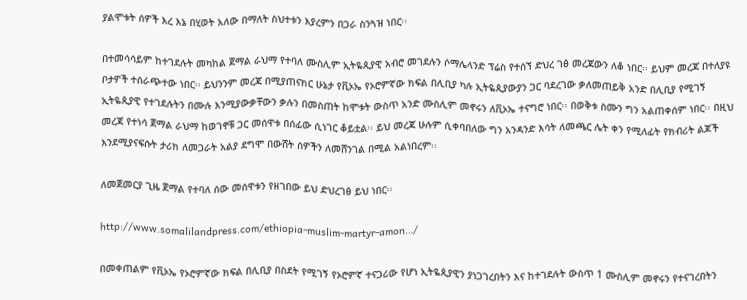ያልሞቱት ሰዎች እረ እኔ በሂወት አለው በማለት ስህተቱን እያረምን በጋራ ስንጓዝ ነበር፡፡

በተመሳሳይም ከተገደሉት መካከል ጀማል ራህማ የተባለ ሙስሊም ኢትዬጲያዊ አብሮ መገደሉን ሶማሌላንድ ፕሬስ የተሰኘ ድህረ ገፅ መረጃውን ለቆ ነበር፡፡ ይህም መረጃ በተለያዩ ቦታዎች ተሰራጭተው ነበር፡፡ ይህንንም መረጃ በሚያጠናክር ሁኔታ የቪኦኤ የኦሮምኛው ክፍል በሊቢያ ካሉ ኢትዬጲያውያን ጋር ባደረገው ቃለመጠይቅ አንድ በሊቢያ የሚገኝ ኢትዬጲያዊ የተገደሉትን በሙሉ እንሚያውቃቸውን ቃሉን በመስጠት ከሞቱት ውስጥ አንድ ሙስሊም መኖሩን ለቪኦኤ ተናግሮ ነበር፡፡ በወቅቱ ስሙን ግን አልጠቀሰም ነበር፡፡ በዚህ መረጃ የተነሳ ጀማል ራህማ ከወገኖቹ ጋር መሰዋቱ በሰፊው ሲነገር ቆይቷል፡፡ ይህ መረጃ ሁሉም ሲቀባበለው ግን አንዳንድ እሳት ለመጫር ሌት ቀን የሚለፊት የክብሪት ልጆች እንደሚያናፍሱት ታሪክ ለመጋራት አልያ ደግሞ በውሸት ሰዎችን ለመሸንገል በሚል አልነበረም፡፡

ለመጀመርያ ጊዜ ጀማል የተባለ ሰው መሰዋቱን የዘገበው ይህ ድህረገፅ ይህ ነበር፡፡

http://www.somalilandpress.com/ethiopia-muslim-martyr-amon…/

በመቀጠልም የቪኦኤ የኦሮምኛው ክፍል በሊቢያ በስደት የሚገኝ የኦሮምኛ ተናጋሪው የሆነ ኢትዬጲያዊን ያነጋገረበትን እና ከተገደሉት ውስጥ 1 ሙስሊም መኖሩን የተናገረበትን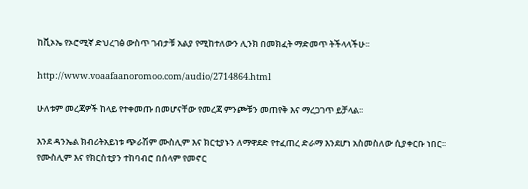ከቪኦኤ የኦሮሚኛ ድህረገፅ ውስጥ ገብታቹ አልያ የሚከተለውን ሊንክ በመክፈት ማድመጥ ትችላላችሁ፡፡

http://www.voaafaanoromoo.com/audio/2714864.html

ሁለቱም መረጃዎች ከላይ የተቀመጡ በመሆናቸው የመረጃ ምንጮቹን መጠየቅ እና ማረጋገጥ ይቻላል፡፡

እንደ ዳንኤል ክብሪትአይነቱ ጭራሽም ሙስሊም እና ክርቲያኑን ለማዋደድ የተፈጠረ ድራማ እንደሆነ አስመስለው ሲያቀርቡ ነበር፡፡ የሙስሊም እና የክርስቲያን ተከባብሮ በሰላም የመኖር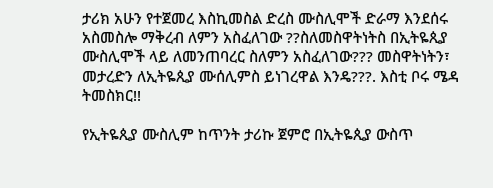ታሪክ አሁን የተጀመረ እስኪመስል ድረስ ሙስሊሞች ድራማ እንደሰሩ አስመስሎ ማቅረብ ለምን አስፈለገው ??ስለመስዋትነትስ በኢትዬጲያ ሙስሊሞች ላይ ለመንጠባረር ስለምን አስፈለገው??? መስዋትነትን፣ መታረድን ለኢትዬጲያ ሙሰሊምስ ይነገረዋል እንዴ???. እስቲ ቦሩ ሜዳ ትመስክር!!

የኢትዬጲያ ሙስሊም ከጥንት ታሪኩ ጀምሮ በኢትዬጲያ ውስጥ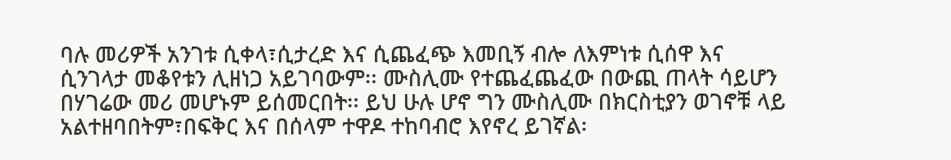ባሉ መሪዎች አንገቱ ሲቀላ፣ሲታረድ እና ሲጨፈጭ እመቢኝ ብሎ ለእምነቱ ሲሰዋ እና ሲንገላታ መቆየቱን ሊዘነጋ አይገባውም፡፡ ሙስሊሙ የተጨፈጨፈው በውጪ ጠላት ሳይሆን በሃገሬው መሪ መሆኑም ይሰመርበት፡፡ ይህ ሁሉ ሆኖ ግን ሙስሊሙ በክርስቲያን ወገኖቹ ላይ አልተዘባበትም፣በፍቅር እና በሰላም ተዋዶ ተከባብሮ እየኖረ ይገኛል፡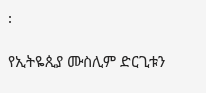፡

የኢትዬጲያ ሙስሊም ድርጊቱን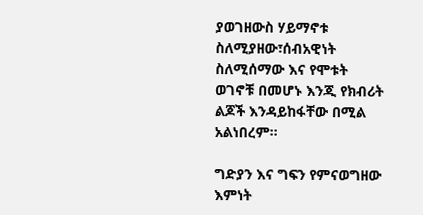ያወገዘውስ ሃይማኖቱ ስለሚያዘው፣ሰብአዊነት ስለሚሰማው እና የሞቱት ወገኖቹ በመሆኑ እንጂ የክብሪት ልጆች እንዳይከፋቸው በሚል አልነበረም፡፡

ግድያን እና ግፍን የምናወግዘው እምነት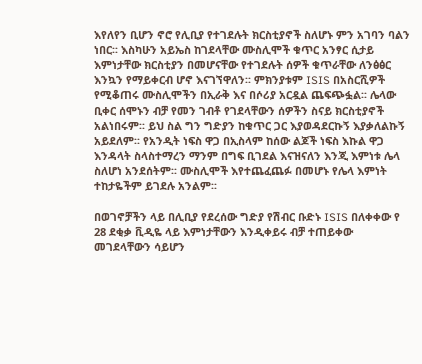እየለየን ቢሆን ኖሮ የሊቢያ የተገደሉት ክርስቲያኖች ስለሆኑ ምን አገባን ባልን ነበር፡፡ እስካሁን አይኤስ ከገደላቸው ሙስሊሞች ቁጥር አንፃር ሲታይ እምነታቸው ክርስቲያን በመሆናቸው የተገደሉት ሰዎች ቁጥራቸው ለንፅፅር እንኳን የማይቀርብ ሆኖ እናገኘዋለን፡፡ ምክንያቱም ISIS በአስርሺዎች የሚቆጠሩ ሙስሊሞችን በኢራቅ እና በሶሪያ አርዷል ጨፍጭፏል፡፡ ሌላው ቢቀር ሰሞኑን ብቻ የመን ገብቶ የገደላቸውን ሰዎችን ስናይ ክርስቲያኖች አልነበሩም፡፡ ይህ ስል ግን ግድያን ከቁጥር ጋር እያወዳደርኩኝ እያቃለልኩኝ አይደለም፡፡ የአንዲት ነፍስ ዋጋ በኢስላም ከሰው ልጆች ነፍስ እኩል ዋጋ እንዳላት ስላስተማረን ማንም በግፍ ቢገደል እናዝናለን እንጂ እምነቱ ሌላ ስለሆነ አንደሰትም፡፡ ሙስሊሞች እየተጨፈጨፉ በመሆኑ የሌላ እምነት ተከታዬችም ይገደሉ አንልም፡፡

በወገኖቻችን ላይ በሊቢያ የደረሰው ግድያ የሽብር ቡድኑ ISIS በለቀቀው የ 28 ደቂቃ ቪዲዬ ላይ እምነታቸውን እንዲቀይሩ ብቻ ተጠይቀው መገደላቸውን ሳይሆን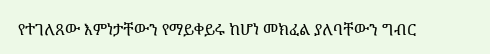የተገለጸው እምነታቸውን የማይቀይሩ ከሆነ መክፈል ያለባቸውን ግብር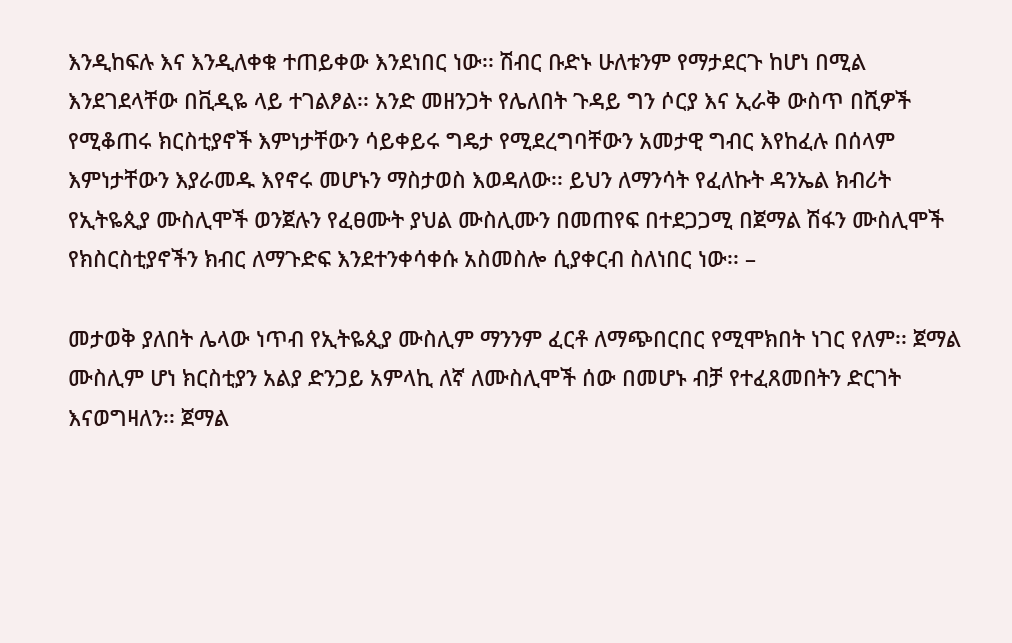እንዲከፍሉ እና እንዲለቀቁ ተጠይቀው እንደነበር ነው፡፡ ሽብር ቡድኑ ሁለቱንም የማታደርጉ ከሆነ በሚል እንደገደላቸው በቪዲዬ ላይ ተገልፆል፡፡ አንድ መዘንጋት የሌለበት ጉዳይ ግን ሶርያ እና ኢራቅ ውስጥ በሺዎች የሚቆጠሩ ክርስቲያኖች እምነታቸውን ሳይቀይሩ ግዴታ የሚደረግባቸውን አመታዊ ግብር እየከፈሉ በሰላም እምነታቸውን እያራመዱ እየኖሩ መሆኑን ማስታወስ እወዳለው፡፡ ይህን ለማንሳት የፈለኩት ዳንኤል ክብሪት የኢትዬጲያ ሙስሊሞች ወንጀሉን የፈፀሙት ያህል ሙስሊሙን በመጠየፍ በተደጋጋሚ በጀማል ሽፋን ሙስሊሞች የክስርስቲያኖችን ክብር ለማጉድፍ እንደተንቀሳቀሱ አስመስሎ ሲያቀርብ ስለነበር ነው፡፡ –

መታወቅ ያለበት ሌላው ነጥብ የኢትዬጲያ ሙስሊም ማንንም ፈርቶ ለማጭበርበር የሚሞክበት ነገር የለም፡፡ ጀማል ሙስሊም ሆነ ክርስቲያን አልያ ድንጋይ አምላኪ ለኛ ለሙስሊሞች ሰው በመሆኑ ብቻ የተፈጸመበትን ድርገት እናወግዛለን፡፡ ጀማል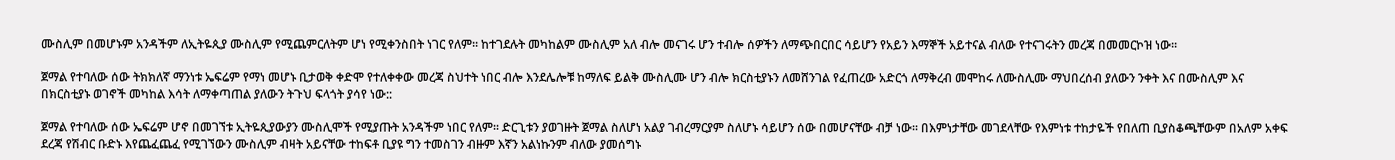ሙስሊም በመሆኑም አንዳችም ለኢትዬጲያ ሙስሊም የሚጨምርለትም ሆነ የሚቀንስበት ነገር የለም፡፡ ከተገደሉት መካከልም ሙስሊም አለ ብሎ መናገሩ ሆን ተብሎ ሰዎችን ለማጭበርበር ሳይሆን የአይን እማኞች አይተናል ብለው የተናገሩትን መረጃ በመመርኮዝ ነው፡፡

ጀማል የተባለው ሰው ትክክለኛ ማንነቱ ኤፍሬም የማነ መሆኑ ቢታወቅ ቀድሞ የተለቀቀው መረጃ ስህተት ነበር ብሎ እንደሌሎቹ ከማለፍ ይልቅ ሙስሊሙ ሆን ብሎ ክርስቲያኑን ለመሸንገል የፈጠረው አድርጎ ለማቅረብ መሞከሩ ለሙስሊሙ ማህበረሰብ ያለውን ንቀት እና በሙስሊም እና በክርስቲያኑ ወገኖች መካከል እሳት ለማቀጣጠል ያለውን ትጉህ ፍላጎት ያሳየ ነው::

ጀማል የተባለው ሰው ኤፍሬም ሆኖ በመገኘቱ ኢትዬጲያውያን ሙስሊሞች የሚያጡት አንዳችም ነበር የለም፡፡ ድርጊቱን ያወገዙት ጀማል ስለሆነ አልያ ገብረማርያም ስለሆኑ ሳይሆን ሰው በመሆናቸው ብቻ ነው፡፡ በእምነታቸው መገደላቸው የእምነቱ ተከታዬች የበለጠ ቢያስቆጫቸውም በአለም አቀፍ ደረጃ የሽብር ቡድኑ እየጨፈጨፈ የሚገኘውን ሙስሊም ብዛት አይናቸው ተከፍቶ ቢያዩ ግን ተመስገን ብዙም እኛን አልነኩንም ብለው ያመሰግኑ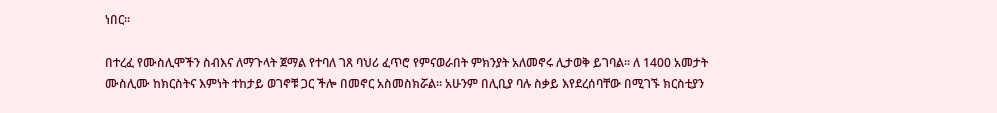ነበር፡፡

በተረፈ የሙስሊሞችን ስብእና ለማጉላት ጀማል የተባለ ገጸ ባህሪ ፈጥሮ የምናወራበት ምክንያት አለመኖሩ ሊታወቅ ይገባል፡፡ ለ 1400 አመታት ሙስሊሙ ከክርስትና እምነት ተከታይ ወገኖቹ ጋር ችሎ በመኖር አስመስክሯል፡፡ አሁንም በሊቢያ ባሉ ስቃይ እየደረሰባቸው በሚገኙ ክርስቲያን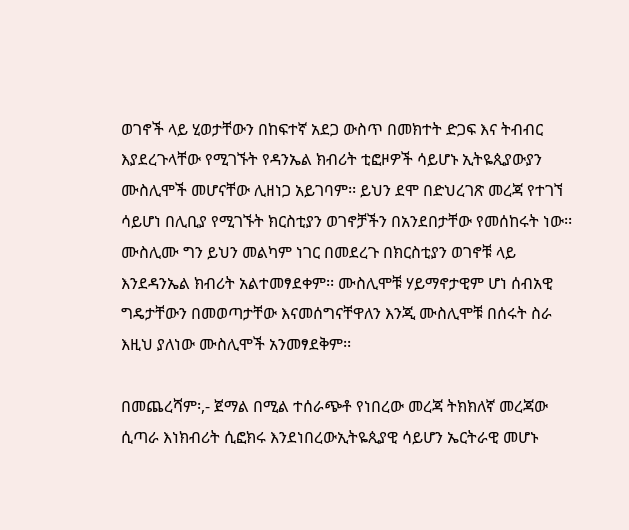ወገኖች ላይ ሂወታቸውን በከፍተኛ አደጋ ውስጥ በመክተት ድጋፍ እና ትብብር እያደረጉላቸው የሚገኙት የዳንኤል ክብሪት ቲፎዞዎች ሳይሆኑ ኢትዬጲያውያን ሙስሊሞች መሆናቸው ሊዘነጋ አይገባም፡፡ ይህን ደሞ በድህረገጽ መረጃ የተገኘ ሳይሆነ በሊቢያ የሚገኙት ክርስቲያን ወገኖቻችን በአንደበታቸው የመሰከሩት ነው፡፡ ሙስሊሙ ግን ይህን መልካም ነገር በመደረጉ በክርስቲያን ወገኖቹ ላይ እንደዳንኤል ክብሪት አልተመፃደቀም፡፡ ሙስሊሞቹ ሃይማኖታዊም ሆነ ሰብአዊ ግዴታቸውን በመወጣታቸው እናመሰግናቸዋለን እንጂ ሙስሊሞቹ በሰሩት ስራ እዚህ ያለነው ሙስሊሞች አንመፃደቅም፡፡

በመጨረሻም፡,- ጀማል በሚል ተሰራጭቶ የነበረው መረጃ ትክክለኛ መረጃው ሲጣራ እነክብሪት ሲፎክሩ እንደነበረውኢትዬጲያዊ ሳይሆን ኤርትራዊ መሆኑ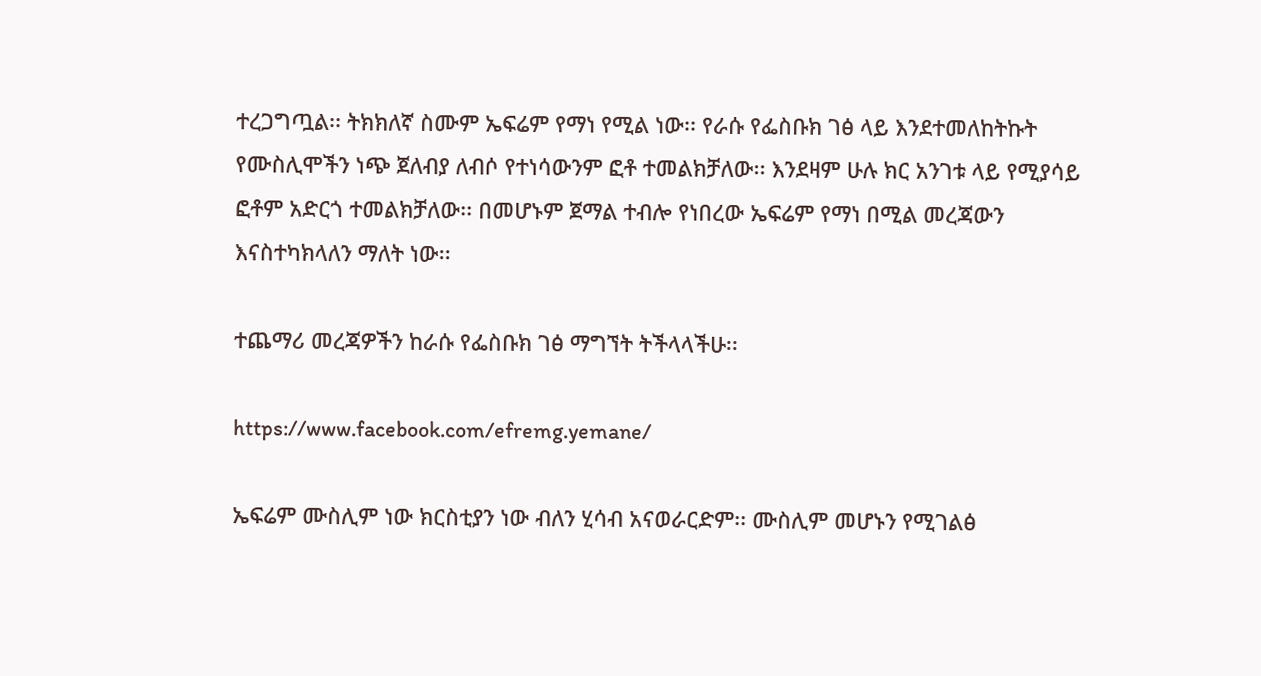ተረጋግጧል፡፡ ትክክለኛ ስሙም ኤፍሬም የማነ የሚል ነው፡፡ የራሱ የፌስቡክ ገፅ ላይ እንደተመለከትኩት የሙስሊሞችን ነጭ ጀለብያ ለብሶ የተነሳውንም ፎቶ ተመልክቻለው፡፡ እንደዛም ሁሉ ክር አንገቱ ላይ የሚያሳይ ፎቶም አድርጎ ተመልክቻለው፡፡ በመሆኑም ጀማል ተብሎ የነበረው ኤፍሬም የማነ በሚል መረጃውን እናስተካክላለን ማለት ነው፡፡

ተጨማሪ መረጃዎችን ከራሱ የፌስቡክ ገፅ ማግኘት ትችላላችሁ፡፡

https://www.facebook.com/efremg.yemane/

ኤፍሬም ሙስሊም ነው ክርስቲያን ነው ብለን ሂሳብ አናወራርድም፡፡ ሙስሊም መሆኑን የሚገልፅ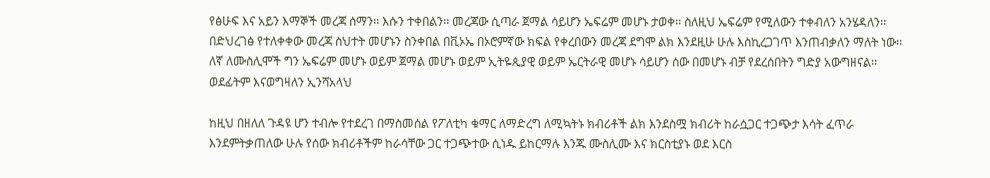የፅሁፍ እና አይን እማኞች መረጃ ሰማን፡፡ እሱን ተቀበልን፡፡ መረጃው ሲጣራ ጀማል ሳይሆን ኤፍሬም መሆኑ ታወቀ፡፡ ስለዚህ ኤፍሬም የሚለውን ተቀብለን አንሄዳለን፡፡ በድህረገፅ የተለቀቀው መረጃ ስህተት መሆኑን ስንቀበል በቪኦኤ በኦሮምኛው ክፍል የቀረበውን መረጃ ደግሞ ልክ እንደዚሁ ሁሉ እስኪረጋገጥ እንጠብቃለን ማለት ነው፡፡ ለኛ ለሙስሊሞች ግን ኤፍሬም መሆኑ ወይም ጀማል መሆኑ ወይም ኢትዬጲያዊ ወይም ኤርትራዊ መሆኑ ሳይሆን ሰው በመሆኑ ብቻ የደረሰበትን ግድያ አውግዘናል፡፡ወደፊትም እናወግዛለን ኢንሻአላህ

ከዚህ በዘለለ ጉዳዩ ሆን ተብሎ የተደረገ በማስመሰል የፖለቲካ ቁማር ለማድረግ ለሚኳትኑ ክብሪቶች ልክ እንደስሟ ክብሪት ከራሷጋር ተጋጭታ እሳት ፈጥራ እንደምትቃጠለው ሁሉ የሰው ክብሪቶችም ከራሳቸው ጋር ተጋጭተው ሲነዱ ይከርማሉ እንጁ ሙስሊሙ እና ክርስቲያኑ ወደ እርስ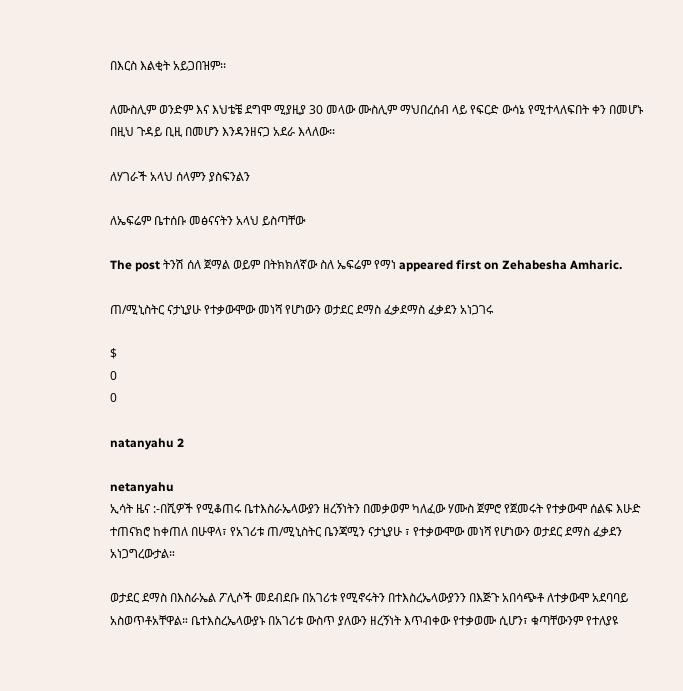በእርስ እልቂት አይጋበዝም፡፡

ለሙስሊም ወንድም እና እህቴቼ ደግሞ ሚያዚያ 30 መላው ሙስሊም ማህበረሰብ ላይ የፍርድ ውሳኔ የሚተላለፍበት ቀን በመሆኑ በዚህ ጉዳይ ቢዚ በመሆን እንዳንዘናጋ አደራ እላለው፡፡

ለሃገራች አላህ ሰላምን ያስፍንልን

ለኤፍሬም ቤተሰቡ መፅናናትን አላህ ይስጣቸው

The post ትንሽ ሰለ ጀማል ወይም በትክክለኛው ስለ ኤፍሬም የማነ appeared first on Zehabesha Amharic.

ጠ/ሚኒስትር ናታኒያሁ የተቃውሞው መነሻ የሆነውን ወታደር ደማስ ፈቃደማስ ፈቃደን አነጋገሩ

$
0
0

natanyahu 2

netanyahu
ኢሳት ዜና :-በሺዎች የሚቆጠሩ ቤተእስራኤላውያን ዘረኝነትን በመቃወም ካለፈው ሃሙስ ጀምሮ የጀመሩት የተቃውሞ ሰልፍ እሁድ ተጠናክሮ ከቀጠለ በሁዋላ፣ የአገሪቱ ጠ/ሚኒስትር ቤንጃሚን ናታኒያሁ ፣ የተቃውሞው መነሻ የሆነውን ወታደር ደማስ ፈቃደን አነጋግረውታል።

ወታደር ደማስ በእስራኤል ፖሊሶች መደብደቡ በአገሪቱ የሚኖሩትን በተእስረኤላውያንን በእጅጉ አበሳጭቶ ለተቃውሞ አደባባይ አስወጥቶአቸዋል። ቤተእስረኤላውያኑ በአገሪቱ ውስጥ ያለውን ዘረኝነት እጥብቀው የተቃወሙ ሲሆን፣ ቁጣቸውንም የተለያዩ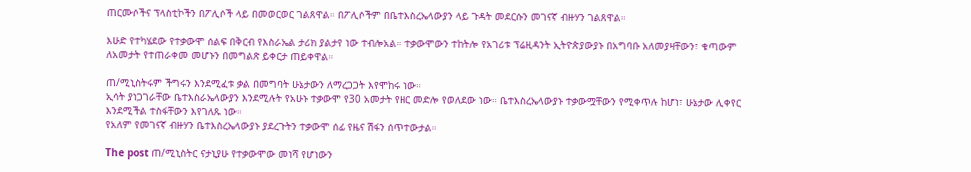ጠርሙሶችና ፕላስቲኮችን በፖሊሶች ላይ በመወርወር ገልጸዋል። በፖሊሶችም በቤተእስረኤላውያን ላይ ጉዳት መደርሱን መገናኛ ብዙሃን ገልጸዋል።

እሁድ የተካሄደው የተቃውሞ ሰልፍ በቅርብ የእስራኤል ታሪክ ያልታየ ነው ተብሎአል። ተቃውሞውን ተከትሎ የአገሪቱ ፕሬዚዳንት ኢትዮጵያውያኑ በአግባቡ አለመያዛቸውን፣ ቁጣውም ለአመታት የተጠራቀመ መሆኑን በመግልጽ ይቀርታ ጠይቀዋል።

ጠ/ሚኒስትሩም ችግሩን እንደሚፈቱ ቃል በመግባት ሁኔታውን ለማረጋጋት እየሞከሩ ነው።
ኢሳት ያነጋገራቸው ቤተእስራኤላውያን እንደሚሉት የአሁኑ ተቃውሞ የ30 አመታት የዘር መድሎ የወለደው ነው። ቤተእስረኤላውያኑ ተቃውሟቸውን የሚቀጥሉ ከሆነ፣ ሁኔታው ሊቀየር እንደሚችል ተስፋቸውን እየገለጹ ነው።
የአለም የመገናኛ ብዙሃን ቤተእስረኤላውያኑ ያደረጉትን ተቃውሞ ሰፊ የዜና ሽፋን ሰጥተውታል።

The post ጠ/ሚኒስትር ናታኒያሁ የተቃውሞው መነሻ የሆነውን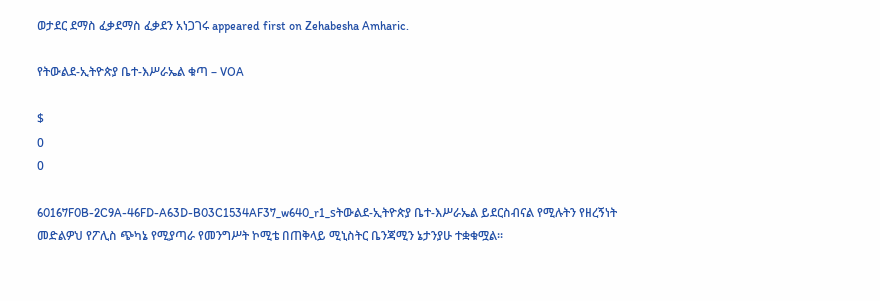ወታደር ደማስ ፈቃደማስ ፈቃደን አነጋገሩ appeared first on Zehabesha Amharic.

የትውልደ-ኢትዮጵያ ቤተ-እሥራኤል ቁጣ – VOA

$
0
0

60167F0B-2C9A-46FD-A63D-B03C1534AF37_w640_r1_sትውልደ-ኢትዮጵያ ቤተ-እሥራኤል ይደርስብናል የሚሉትን የዘረኝነት መድልዎህ የፖሊስ ጭካኔ የሚያጣራ የመንግሥት ኮሚቴ በጠቅላይ ሚኒስትር ቤንጃሚን ኔታንያሁ ተቋቁሟል፡፡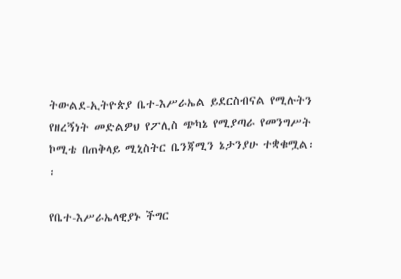ትውልደ-ኢትዮጵያ ቤተ-እሥራኤል ይደርስብናል የሚሉትን የዘረኝነት መድልዎህ የፖሊስ ጭካኔ የሚያጣራ የመንግሥት ኮሚቴ በጠቅላይ ሚኒስትር ቤንጃሚን ኔታንያሁ ተቋቁሟል፡፡

የቤተ-እሥራኤላዊያኑ ችግር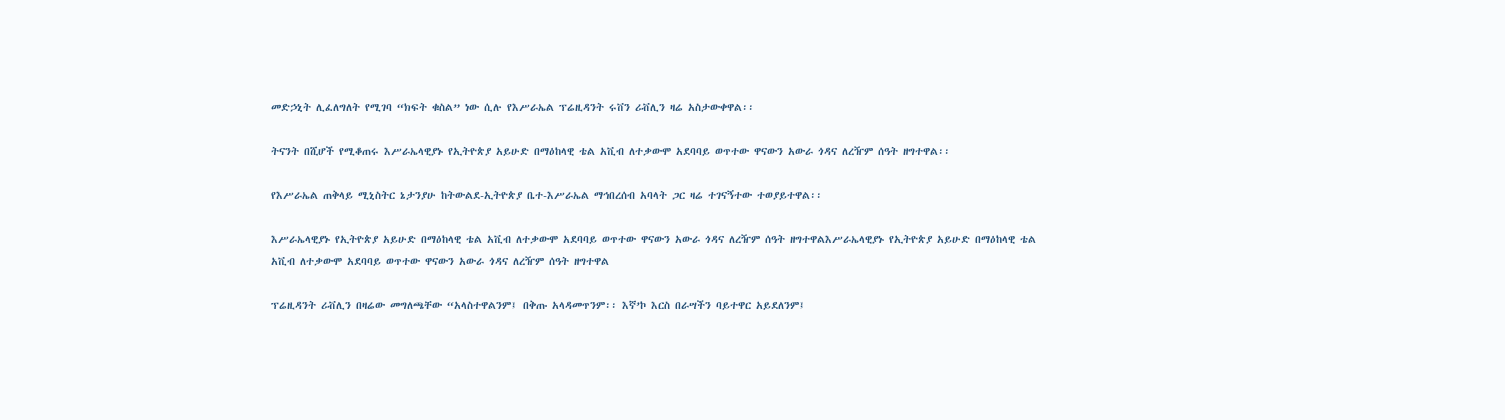መድኃኒት ሊፈለግለት የሚገባ “ክፍት ቁስል” ነው ሲሉ የእሥራኤል ፕሬዚዳንት ሩቨን ሪቭሊን ዛሬ አስታውቀዋል፡፡

ትናንት በሺሆች የሚቆጠሩ እሥራኤላዊያኑ የኢትዮጵያ አይሁድ በማዕከላዊ ቴል አቪብ ለተቃውሞ አደባባይ ወጥተው ዋናውን አውራ ጎዳና ለረዥም ሰዓት ዘግተዋል፡፡

የእሥራኤል ጠቅላይ ሚኒስትር ኔታንያሁ ከትውልደ-ኢትዮጵያ ቤተ-እሥራኤል ማኅበረሰብ አባላት ጋር ዛሬ ተገናኝተው ተወያይተዋል፡፡

እሥራኤላዊያኑ የኢትዮጵያ አይሁድ በማዕከላዊ ቴል አቪብ ለተቃውሞ አደባባይ ወጥተው ዋናውን አውራ ጎዳና ለረዥም ሰዓት ዘግተዋልእሥራኤላዊያኑ የኢትዮጵያ አይሁድ በማዕከላዊ ቴል አቪብ ለተቃውሞ አደባባይ ወጥተው ዋናውን አውራ ጎዳና ለረዥም ሰዓት ዘግተዋል

ፕሬዚዳንት ሪቭሊን በዛሬው መግለጫቸው “አላስተዋልንም፤ በቅጡ አላዳመጥንም፡፡ እኛ’ኮ እርስ በራሣችን ባይተዋር አይደለንም፤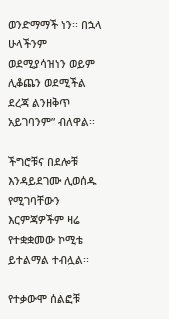ወንድማማች ነን፡፡ በኋላ ሁላችንም ወደሚያሳዝነን ወይም ሊቆጨን ወደሚችል ደረጃ ልንዘቅጥ አይገባንም” ብለዋል፡፡

ችግሮቹና በደሎቹ እንዳይደገሙ ሊወሰዱ የሚገባቸውን እርምጃዎችም ዛሬ የተቋቋመው ኮሚቴ ይተልማል ተብሏል፡፡

የተቃውሞ ሰልፎቹ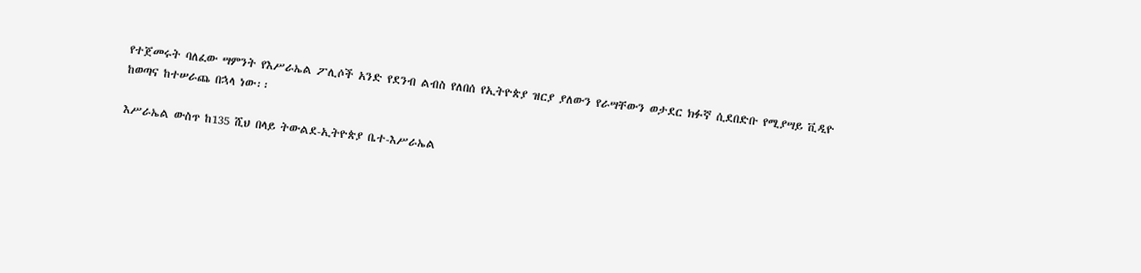የተጀመሩት ባለፈው ሣምንት የእሥራኤል ፖሊሶች አንድ የደንብ ልብስ የለበሰ የኢትዮጵያ ዝርያ ያለውን የራሣቸውን ወታደር ክፉኛ ሲደበድቡ የሚያሣይ ቪዲዮ ከወጣና ከተሠራጨ በኋላ ነው፡፡

እሥራኤል ውስጥ ከ135 ሺህ በላይ ትውልደ-ኢትዮጵያ ቤተ-እሥራኤል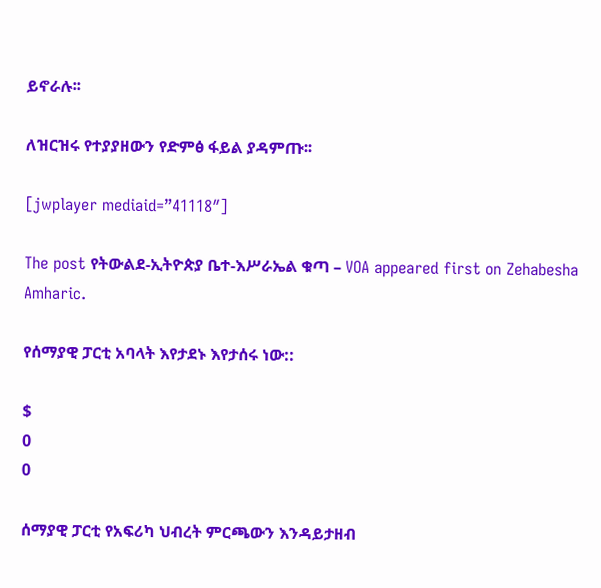ይኖራሉ፡፡

ለዝርዝሩ የተያያዘውን የድምፅ ፋይል ያዳምጡ፡፡

[jwplayer mediaid=”41118″]

The post የትውልደ-ኢትዮጵያ ቤተ-እሥራኤል ቁጣ – VOA appeared first on Zehabesha Amharic.

የሰማያዊ ፓርቲ አባላት እየታደኑ እየታሰሩ ነው::

$
0
0

ሰማያዊ ፓርቲ የአፍሪካ ህብረት ምርጫውን እንዳይታዘብ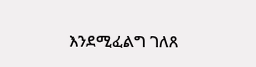እንደሚፈልግ ገለጸ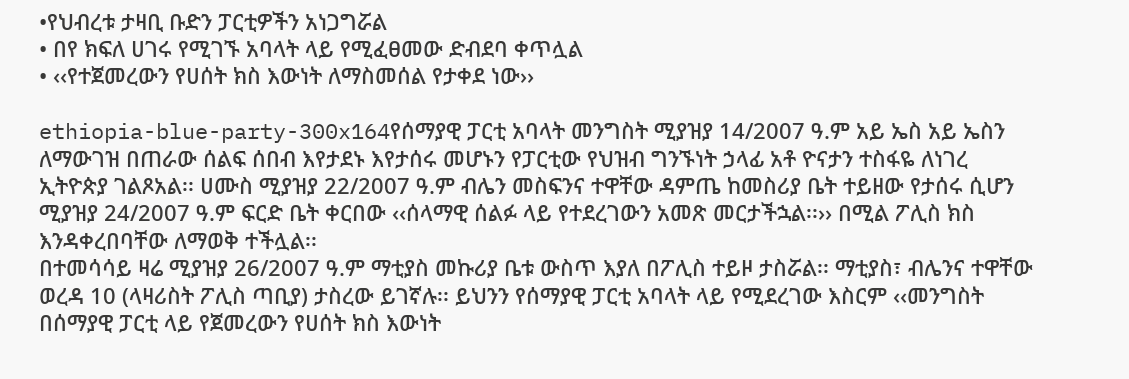•የህብረቱ ታዛቢ ቡድን ፓርቲዎችን አነጋግሯል
• በየ ክፍለ ሀገሩ የሚገኙ አባላት ላይ የሚፈፀመው ድብደባ ቀጥሏል
• ‹‹የተጀመረውን የሀሰት ክስ እውነት ለማስመሰል የታቀደ ነው››

ethiopia-blue-party-300x164የሰማያዊ ፓርቲ አባላት መንግስት ሚያዝያ 14/2007 ዓ.ም አይ ኤስ አይ ኤስን ለማውገዝ በጠራው ሰልፍ ሰበብ እየታደኑ እየታሰሩ መሆኑን የፓርቲው የህዝብ ግንኙነት ኃላፊ አቶ ዮናታን ተስፋዬ ለነገረ ኢትዮጵያ ገልጾአል፡፡ ሀሙስ ሚያዝያ 22/2007 ዓ.ም ብሌን መስፍንና ተዋቸው ዳምጤ ከመስሪያ ቤት ተይዘው የታሰሩ ሲሆን ሚያዝያ 24/2007 ዓ.ም ፍርድ ቤት ቀርበው ‹‹ሰላማዊ ሰልፉ ላይ የተደረገውን አመጽ መርታችኋል፡፡›› በሚል ፖሊስ ክስ እንዳቀረበባቸው ለማወቅ ተችሏል፡፡
በተመሳሳይ ዛሬ ሚያዝያ 26/2007 ዓ.ም ማቲያስ መኩሪያ ቤቱ ውስጥ እያለ በፖሊስ ተይዞ ታስሯል፡፡ ማቲያስ፣ ብሌንና ተዋቸው ወረዳ 10 (ላዛሪስት ፖሊስ ጣቢያ) ታስረው ይገኛሉ፡፡ ይህንን የሰማያዊ ፓርቲ አባላት ላይ የሚደረገው እስርም ‹‹መንግስት በሰማያዊ ፓርቲ ላይ የጀመረውን የሀሰት ክስ እውነት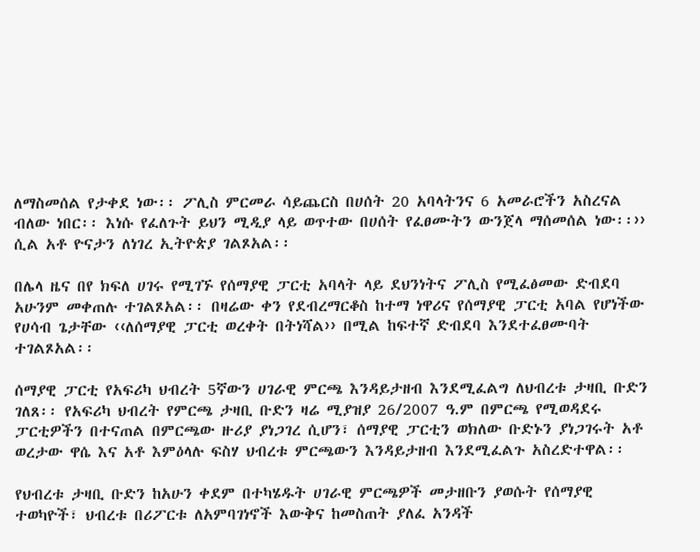ለማስመሰል የታቀደ ነው፡፡ ፖሊስ ምርመራ ሳይጨርስ በሀሰት 20 አባላትንና 6 አመራሮችን አስረናል ብለው ነበር፡፡ እነሱ የፈለጉት ይህን ሚዲያ ላይ ወጥተው በሀሰት የፈፀሙትን ውንጀላ ማሰመሰል ነው፡፡›› ሲል አቶ ዮናታን ለነገረ ኢትዮጵያ ገልጾአል፡፡

በሌላ ዜና በየ ክፍለ ሀገሩ የሚገኙ የሰማያዊ ፓርቲ አባላት ላይ ደህንነትና ፖሊስ የሚፈፅመው ድብደባ አሁንም መቀጠሉ ተገልጾአል፡፡ በዛሬው ቀን የደብረማርቆስ ከተማ ነዋሪና የሰማያዊ ፓርቲ አባል የሆነችው የሀሳብ ጌታቸው ‹‹ለሰማያዊ ፓርቲ ወረቀት በትነሻል›› በሚል ከፍተኛ ድብደባ እንደተፈፀሙባት ተገልጾአል፡፡

ሰማያዊ ፓርቲ የአፍሪካ ህብረት 5ኛውን ሀገራዊ ምርጫ እንዳይታዘብ እንደሚፈልግ ለህብረቱ ታዛቢ ቡድን ገለጸ፡፡ የአፍሪካ ህብረት የምርጫ ታዛቢ ቡድን ዛሬ ሚያዝያ 26/2007 ዓ.ም በምርጫ የሚወዳደሩ ፓርቲዎችን በተናጠል በምርጫው ዙሪያ ያነጋገረ ሲሆን፣ ሰማያዊ ፓርቲን ወክለው ቡድኑን ያነጋገሩት አቶ ወረታው ዋሴ እና አቶ እምዕላሉ ፍስሃ ህብረቱ ምርጫውን እንዳይታዘብ እንደሚፈልጉ አስረድተዋል፡፡

የህብረቱ ታዛቢ ቡድን ከአሁን ቀደም በተካሄዱት ሀገራዊ ምርጫዎች መታዘቡን ያወሱት የሰማያዊ ተወካዮች፣ ህብረቱ በሪፖርቱ ለአምባገነኖች እውቅና ከመስጠት ያለፈ አንዳች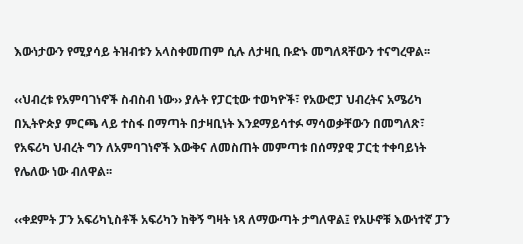እውነታውን የሚያሳይ ትዝብቱን አላስቀመጠም ሲሉ ለታዛቢ ቡድኑ መግለጻቸውን ተናግረዋል፡፡

‹‹ህብረቱ የአምባገነኖች ስብስብ ነው›› ያሉት የፓርቲው ተወካዮች፣ የአውሮፓ ህብረትና አሜሪካ በኢትዮጵያ ምርጫ ላይ ተስፋ በማጣት በታዛቢነት እንደማይሳተፉ ማሳወቃቸውን በመግለጽ፣ የአፍሪካ ህብረት ግን ለአምባገነኖች እውቅና ለመስጠት መምጣቱ በሰማያዊ ፓርቲ ተቀባይነት የሌለው ነው ብለዋል፡፡

‹‹ቀደምት ፓን አፍሪካኒስቶች አፍሪካን ከቅኝ ግዛት ነጻ ለማውጣት ታግለዋል፤ የአሁኖቹ እውነተኛ ፓን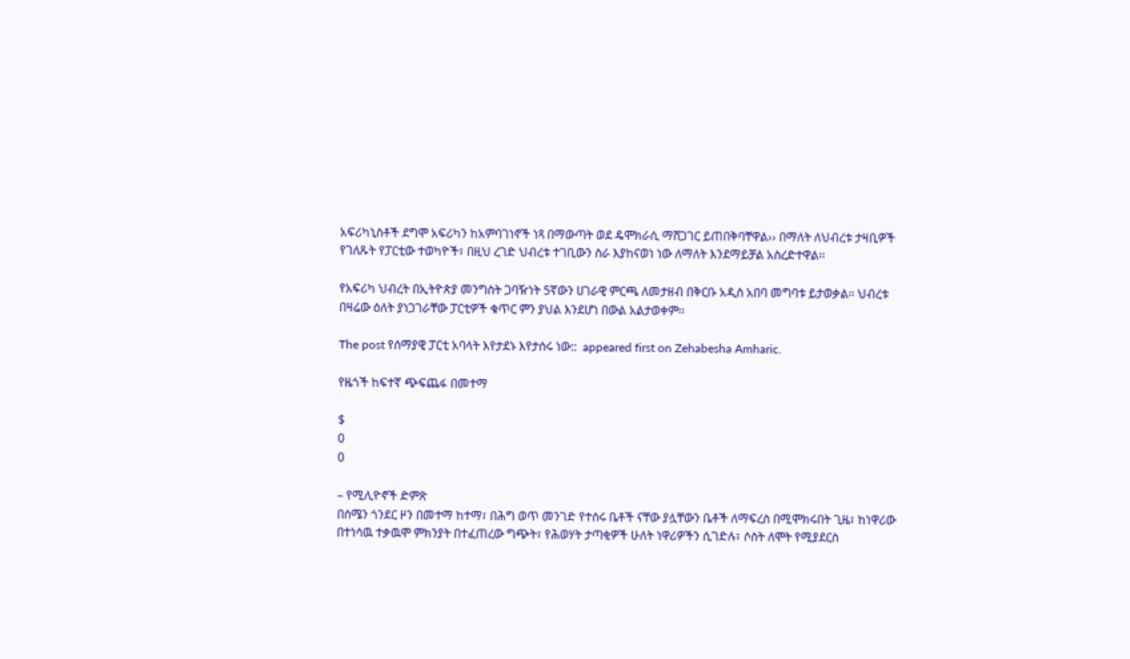አፍሪካኒስቶች ደግሞ አፍሪካን ከአምባገነኖች ነጻ በማውጣት ወደ ዴሞክራሲ ማሸጋገር ይጠበቅባቸዋል›› በማለት ለህብረቱ ታዛቢዎች የገለጹት የፓርቲው ተወካዮች፣ በዚህ ረገድ ህብረቱ ተገቢውን ስራ እያከናወነ ነው ለማለት እንደማይቻል አስረድተዋል፡፡

የአፍሪካ ህብረት በኢትዮጵያ መንግስት ጋባዥነት 5ኛውን ሀገራዊ ምርጫ ለመታዘብ በቅርቡ አዲስ አበባ መግባቱ ይታወቃል፡፡ ህብረቱ በዛሬው ዕለት ያነጋገራቸው ፓርቲዎች ቁጥር ምን ያህል እንደሆነ በውል አልታወቀም፡፡

The post የሰማያዊ ፓርቲ አባላት እየታደኑ እየታሰሩ ነው::  appeared first on Zehabesha Amharic.

የዜጎች ከፍተኛ ጭፍጨፋ በመተማ

$
0
0

– የሚሊዮኖች ድምጽ
በሰሜን ጎንደር ዞን በመተማ ከተማ፣ በሕግ ወጥ መንገድ የተሰሩ ቤቶች ናቸው ያሏቸውን ቤቶች ለማፍረስ በሚሞክሩበት ጊዜ፣ ከነዋሪው በተነሳዉ ተቃዉሞ ምክንያት በተፈጠረው ግጭት፣ የሕወሃት ታጣቂዎች ሁለት ነዋሪዎችን ሲገድሉ፣ ሶስት ለሞት የሚያደርስ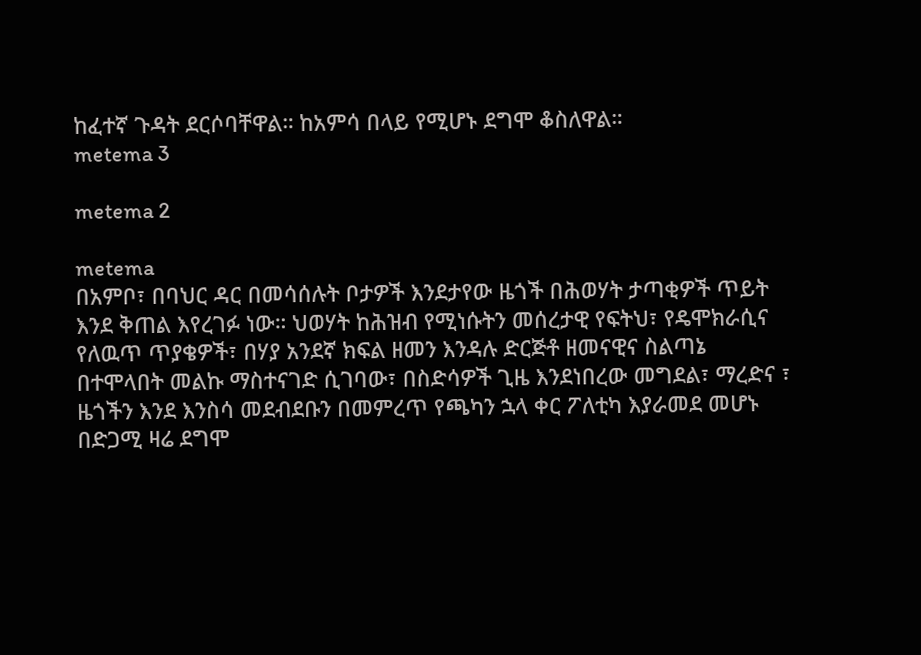ከፈተኛ ጉዳት ደርሶባቸዋል። ከአምሳ በላይ የሚሆኑ ደግሞ ቆስለዋል።
metema 3

metema 2

metema
በአምቦ፣ በባህር ዳር በመሳሰሉት ቦታዎች እንደታየው ዜጎች በሕወሃት ታጣቂዎች ጥይት እንደ ቅጠል እየረገፉ ነው። ህወሃት ከሕዝብ የሚነሱትን መሰረታዊ የፍትህ፣ የዴሞክራሲና የለዉጥ ጥያቄዎች፣ በሃያ አንደኛ ክፍል ዘመን እንዳሉ ድርጅቶ ዘመናዊና ስልጣኔ በተሞላበት መልኩ ማስተናገድ ሲገባው፣ በስድሳዎች ጊዜ እንደነበረው መግደል፣ ማረድና ፣ ዜጎችን እንደ እንስሳ መደብደቡን በመምረጥ የጫካን ኋላ ቀር ፖለቲካ እያራመደ መሆኑ በድጋሚ ዛሬ ደግሞ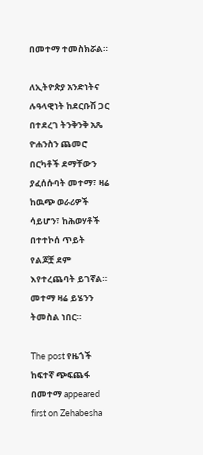በመተማ ተመስክሯል።

ለኢትዮጵያ አንድነትና ሉዓላዊነት ከደርቡሽ ጋር በተደረገ ትንቅንቅ አጼ ዮሐንስን ጨመሮ በርካቶች ደማቸውን ያፈሰሱባት መተማ፣ ዛሬ ከዉጭ ወራሪዎች ሳይሆን፣ ከሕወሃቶች በተተኮሰ ጥይት የልጆቿ ደም እየተረጨባት ይገኛል።
መተማ ዛሬ ይሄንን ትመስል ነበር።

The post የዜጎች ከፍተኛ ጭፍጨፋ በመተማ appeared first on Zehabesha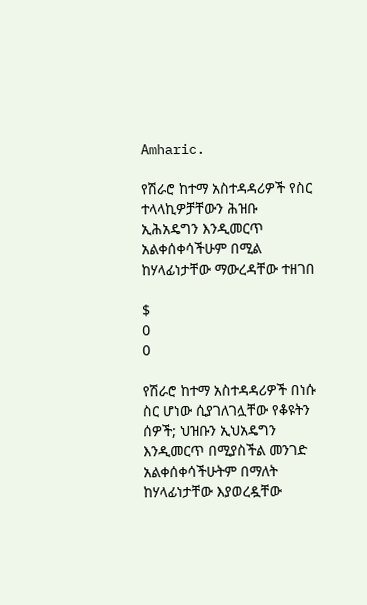Amharic.

የሽራሮ ከተማ አስተዳዳሪዎች የስር ተላላኪዎቻቸውን ሕዝቡ ኢሕአዴግን እንዲመርጥ አልቀሰቀሳችሁም በሚል ከሃላፊነታቸው ማውረዳቸው ተዘገበ

$
0
0

የሽራሮ ከተማ አስተዳዳሪዎች በነሱ ስር ሆነው ሲያገለገሏቸው የቆዩትን ሰዎች; ህዝቡን ኢህአዴግን እንዲመርጥ በሚያስችል መንገድ አልቀሰቀሳችሁትም በማለት ከሃላፊነታቸው እያወረዷቸው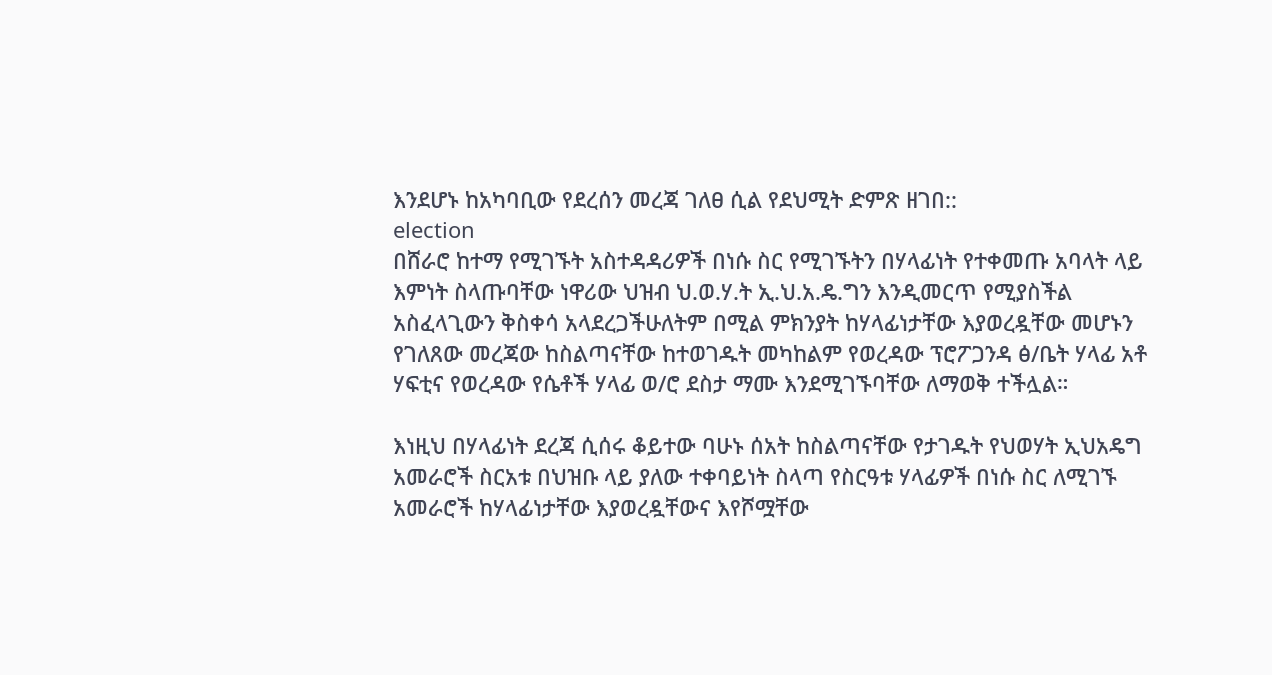እንደሆኑ ከአካባቢው የደረሰን መረጃ ገለፀ ሲል የደህሚት ድምጽ ዘገበ::
election
በሸራሮ ከተማ የሚገኙት አስተዳዳሪዎች በነሱ ስር የሚገኙትን በሃላፊነት የተቀመጡ አባላት ላይ እምነት ስላጡባቸው ነዋሪው ህዝብ ህ.ወ.ሃ.ት ኢ.ህ.አ.ዴ.ግን እንዲመርጥ የሚያስችል አስፈላጊውን ቅስቀሳ አላደረጋችሁለትም በሚል ምክንያት ከሃላፊነታቸው እያወረዷቸው መሆኑን የገለጸው መረጃው ከስልጣናቸው ከተወገዱት መካከልም የወረዳው ፕሮፖጋንዳ ፅ/ቤት ሃላፊ አቶ ሃፍቲና የወረዳው የሴቶች ሃላፊ ወ/ሮ ደስታ ማሙ እንደሚገኙባቸው ለማወቅ ተችሏል።

እነዚህ በሃላፊነት ደረጃ ሲሰሩ ቆይተው ባሁኑ ሰአት ከስልጣናቸው የታገዱት የህወሃት ኢህአዴግ አመራሮች ስርአቱ በህዝቡ ላይ ያለው ተቀባይነት ስላጣ የስርዓቱ ሃላፊዎች በነሱ ስር ለሚገኙ አመራሮች ከሃላፊነታቸው እያወረዷቸውና እየሾሟቸው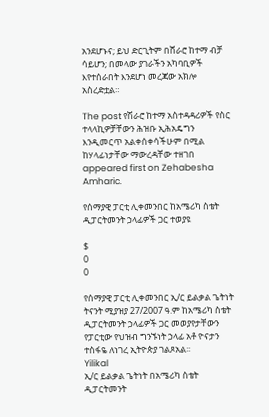አንደሆኑና; ይህ ድርጊትም በሸራሮ ከተማ ብቻ ሳይሆን; በመላው ያገራችን አካባቢዎች እየተሰራበት እንደሆነ መረጃው አክሎ አስረድቷል።

The post የሽራሮ ከተማ አስተዳዳሪዎች የስር ተላላኪዎቻቸውን ሕዝቡ ኢሕአዴግን እንዲመርጥ አልቀሰቀሳችሁም በሚል ከሃላፊነታቸው ማውረዳቸው ተዘገበ appeared first on Zehabesha Amharic.

የሰማያዊ ፓርቲ ሊቀመንበር ከአሜሪካ ስቴት ዲፓርትመንት ኃላፊዎች ጋር ተወያዩ

$
0
0

የሰማያዊ ፓርቲ ሊቀመንበር ኢ/ር ይልቃል ጌትነት ትናንት ሚያዝያ 27/2007 ዓ.ም ከአሜሪካ ስቴት ዲፓርትመንት ኃላፊዎች ጋር መወያየታቸውን የፓርቲው የህዝብ ግንኙነት ኃላፊ አቶ ዮናታን ተስፋዬ ለነገረ ኢትዮጵያ ገልጾአል፡፡
Yilikal
ኢ/ር ይልቃል ጌትነት በአሜሪካ ስቴት ዲፓርትመንት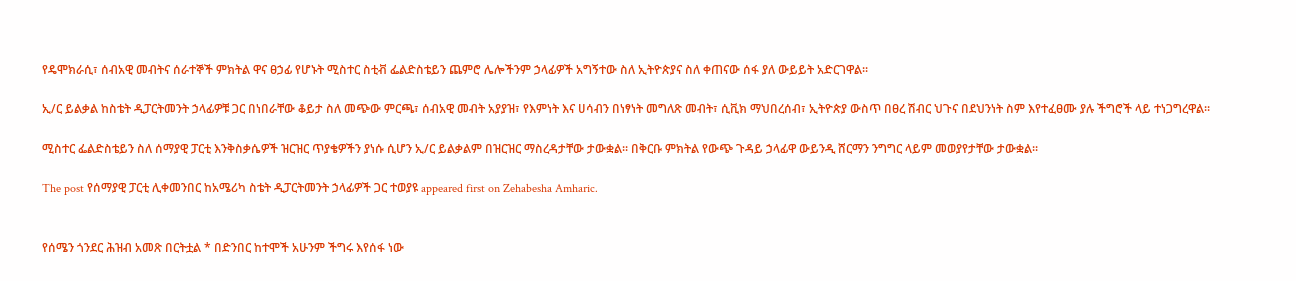የዴሞክራሲ፣ ሰብአዊ መብትና ሰራተኞች ምክትል ዋና ፀኃፊ የሆኑት ሚስተር ስቲቭ ፌልድስቴይን ጨምሮ ሌሎችንም ኃላፊዎች አግኝተው ስለ ኢትዮጵያና ስለ ቀጠናው ሰፋ ያለ ውይይት አድርገዋል፡፡

ኢ/ር ይልቃል ከስቴት ዲፓርትመንት ኃላፊዎቹ ጋር በነበራቸው ቆይታ ስለ መጭው ምርጫ፣ ሰብአዊ መብት አያያዝ፣ የእምነት እና ሀሳብን በነፃነት መግለጽ መብት፣ ሲቪክ ማህበረሰብ፣ ኢትዮጵያ ውስጥ በፀረ ሽብር ህጉና በደህንነት ስም እየተፈፀሙ ያሉ ችግሮች ላይ ተነጋግረዋል፡፡

ሚስተር ፌልድስቴይን ስለ ሰማያዊ ፓርቲ እንቅስቃሴዎች ዝርዝር ጥያቄዎችን ያነሱ ሲሆን ኢ/ር ይልቃልም በዝርዝር ማስረዳታቸው ታውቋል፡፡ በቅርቡ ምክትል የውጭ ጉዳይ ኃላፊዋ ውይንዲ ሸርማን ንግግር ላይም መወያየታቸው ታውቋል፡፡

The post የሰማያዊ ፓርቲ ሊቀመንበር ከአሜሪካ ስቴት ዲፓርትመንት ኃላፊዎች ጋር ተወያዩ appeared first on Zehabesha Amharic.


የሰሜን ጎንደር ሕዝብ አመጽ በርትቷል * በድንበር ከተሞች አሁንም ችግሩ እየሰፋ ነው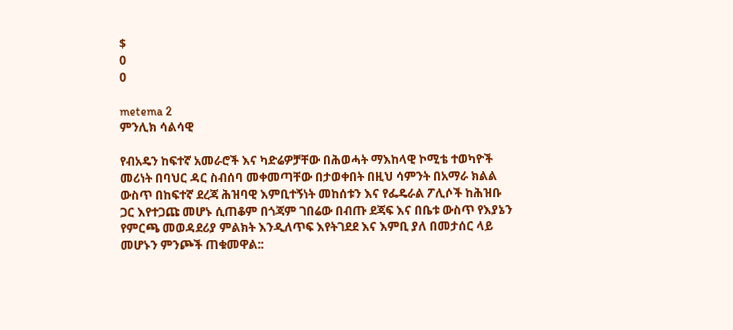$
0
0

metema 2
ምንሊክ ሳልሳዊ

የብአዴን ከፍተኛ አመራሮች እና ካድሬዎቻቸው በሕወሓት ማእከላዊ ኮሚቴ ተወካዮች መሪነት በባህር ዳር ስብሰባ መቀመጣቸው በታወቀበት በዚህ ሳምንት በአማራ ክልል ውስጥ በከፍተኛ ደረጃ ሕዝባዊ እምቢተኝነት መከሰቱን እና የፌዴራል ፖሊሶች ከሕዝቡ ጋር እየተጋጩ መሆኑ ሲጠቆም በጎጃም ገበሬው በብጡ ደጃፍ እና በቤቱ ውስጥ የእያኔን የምርጫ መወዳደሪያ ምልክት እንዲለጥፍ እየትገደደ እና እምቢ ያለ በመታሰር ላይ መሆኑን ምንጮች ጠቁመዋል::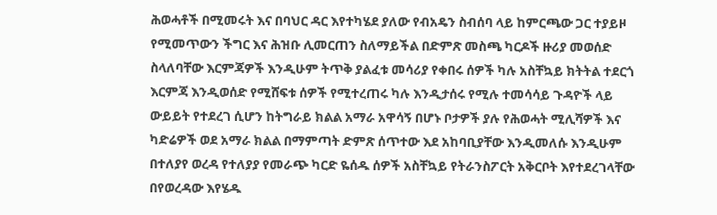ሕወሓቶች በሚመሩት እና በባህር ዳር እየተካሄደ ያለው የብአዴን ስብሰባ ላይ ከምርጫው ጋር ተያይዞ የሚመጥውን ችግር እና ሕዝቡ ሊመርጠን ስለማይችል በድምጽ መስጫ ካርዶች ዙሪያ መወሰድ ስላለባቸው እርምጃዎች እንዲሁም ትጥቅ ያልፈቱ መሳሪያ የቀበሩ ሰዎች ካሉ አስቸኳይ ክትትል ተደርጎ እርምጃ እንዲወሰድ የሚሸፍቱ ሰዎች የሚተረጠሩ ካሉ እንዲታሰሩ የሚሉ ተመሳሳይ ጉዳዮች ላይ ውይይት የተደረገ ሲሆን ከትግራይ ክልል አማራ አዋሳኝ በሆኑ ቦታዎች ያሉ የሕወሓት ሚሊሻዎች እና ካድሬዎች ወደ አማራ ክልል በማምጣት ድምጽ ሰጥተው እደ አከባቢያቸው እንዲመለሱ እንዲሁም በተለያየ ወረዳ የተለያያ የመራጭ ካርድ ዬሰዱ ሰዎች አስቸኳይ የትራንስፖርት አቅርቦት እየተደረገላቸው በየወረዳው እየሄዱ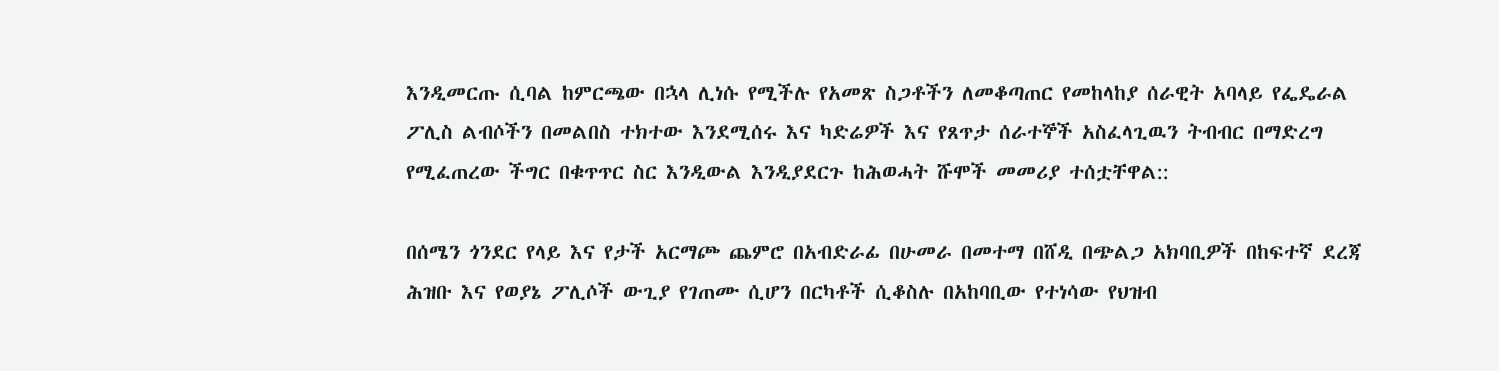እንዲመርጡ ሲባል ከምርጫው በኋላ ሊነሱ የሚችሉ የአመጽ ስጋቶችን ለመቆጣጠር የመከላከያ ሰራዊት አባላይ የፌዴራል ፖሊስ ልብሶችን በመልበስ ተክተው እንደሚሰሩ እና ካድሬዎች እና የጸጥታ ሰራተኞች አስፈላጊዉን ትብብር በማድረግ የሚፈጠረው ችግር በቁጥጥር ስር እንዲውል እንዲያደርጉ ከሕወሓት ሹሞች መመሪያ ተሰቷቸዋል::

በሰሜን ጎንደር የላይ እና የታች አርማጮ ጨምሮ በአብድራፊ በሁመራ በመተማ በሸዲ በጭልጋ አክባቢዎች በከፍተኛ ደረጃ ሕዝቡ እና የወያኔ ፖሊሶች ውጊያ የገጠሙ ሲሆን በርካቶች ሲቆስሉ በአከባቢው የተነሳው የህዝብ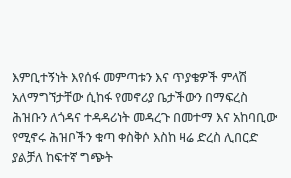እምቢተኝነት እየሰፋ መምጣቱን እና ጥያቄዎች ምላሽ አለማግኘታቸው ሲከፋ የመኖሪያ ቤታችውን በማፍረስ ሕዝቡን ለጎዳና ተዳዳሪነት መዳረጉ በመተማ እና አከባቢው የሚኖሩ ሕዝቦችን ቁጣ ቀስቅሶ እስከ ዛሬ ድረስ ሊበርድ ያልቻለ ከፍተኛ ግጭት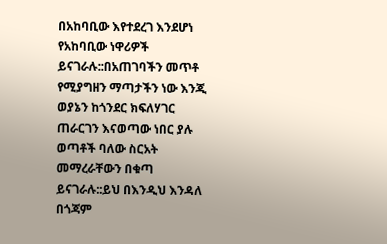በአከባቢው እየተደረገ እንደሆነ የአከባቢው ነዋሪዎች ይናገራሉ::በአጠገባችን መጥቶ የሚያግዘን ማጣታችን ነው እንጂ ወያኔን ከጎንደር ክፍለሃገር ጠራርገን እናወጣው ነበር ያሉ ወጣቶች ባለው ስርአት መማረራቸውን በቁጣ ይናገራሉ::ይህ በእንዲህ እንዳለ በጎጃም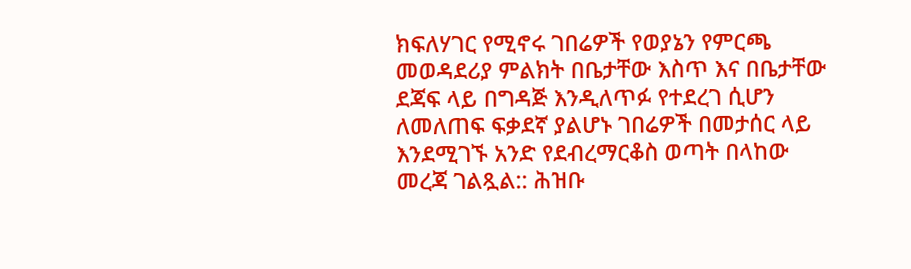ክፍለሃገር የሚኖሩ ገበሬዎች የወያኔን የምርጫ መወዳደሪያ ምልክት በቤታቸው እስጥ እና በቤታቸው ደጃፍ ላይ በግዳጅ እንዲለጥፉ የተደረገ ሲሆን ለመለጠፍ ፍቃደኛ ያልሆኑ ገበሬዎች በመታሰር ላይ እንደሚገኙ አንድ የደብረማርቆስ ወጣት በላከው መረጃ ገልጿል:: ሕዝቡ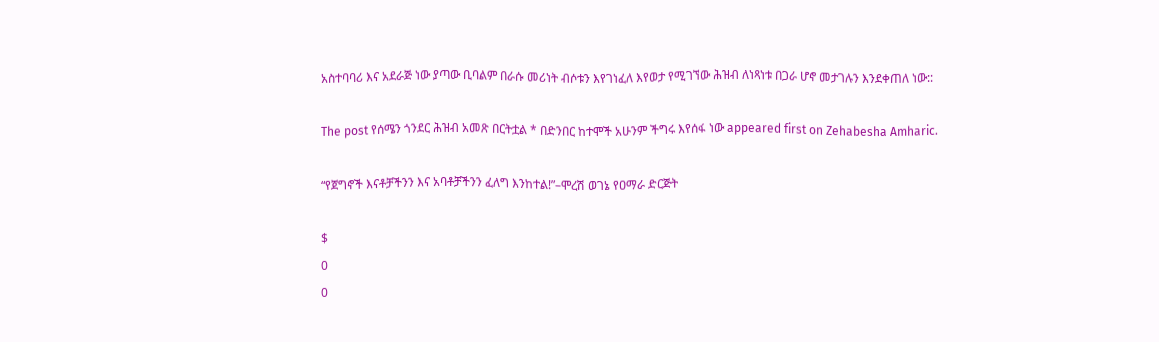አስተባባሪ እና አደራጅ ነው ያጣው ቢባልም በራሱ መሪነት ብሶቱን እየገነፈለ እየወታ የሚገኘው ሕዝብ ለነጻነቱ በጋራ ሆኖ መታገሉን እንደቀጠለ ነው::

The post የሰሜን ጎንደር ሕዝብ አመጽ በርትቷል * በድንበር ከተሞች አሁንም ችግሩ እየሰፋ ነው appeared first on Zehabesha Amharic.

“የጀግኖች እናቶቻችንን እና አባቶቻችንን ፈለግ እንከተል!”–ሞረሽ ወገኔ የዐማራ ድርጅት

$
0
0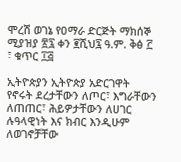ሞረሽ ወገኔ የዐማራ ድርጅት ማክሰኞ ሚያዝያ ፳፯ ቀን ፪ሺህ፯ ዓ.ም. ቅፅ ፫ ፣ ቁጥር ፲፭

ኢትዮጵያን ኢትዮጵያ አድርገዋት የኖሩት ደረታቸውን ለጦር፣ እግራቸውን ለጠጠር፣ ሕይዎታቸውን ለሀገር ሉዓላዊነት እና ክብር እንዲሁም ለወገኖቻቸው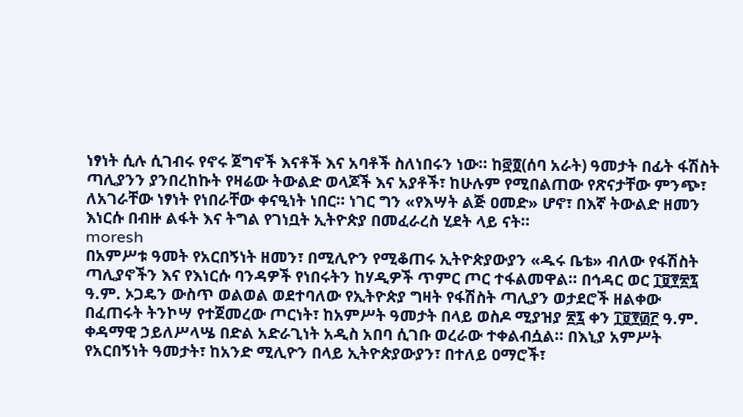ነፃነት ሲሉ ሲገብሩ የኖሩ ጀግኖች እናቶች እና አባቶች ስለነበሩን ነው። ከ፸፬(ሰባ አራት) ዓመታት በፊት ፋሽስት ጣሊያንን ያንበረከኩት የዛሬው ትውልድ ወላጆች እና አያቶች፣ ከሁሉም የሚበልጠው የጽናታቸው ምንጭ፣ ለአገራቸው ነፃነት የነበራቸው ቀናዒነት ነበር። ነገር ግን «የእሣት ልጅ ዐመድ» ሆኖ፣ በእኛ ትውልድ ዘመን እነርሱ በብዙ ልፋት እና ትግል የገነቧት ኢትዮጵያ በመፈራረስ ሂደት ላይ ናት።
moresh
በአምሥቱ ዓመት የአርበኝነት ዘመን፣ በሚሊዮን የሚቆጠሩ ኢትዮጵያውያን «ዱሩ ቤቴ» ብለው የፋሽስት ጣሊያኖችን እና የእነርሱ ባንዳዎች የነበሩትን ከሃዲዎች ጥምር ጦር ተፋልመዋል። በኅዳር ወር ፲፱፻፳፯ ዓ.ም. ኦጋዴን ውስጥ ወልወል ወደተባለው የኢትዮጵያ ግዛት የፋሽስት ጣሊያን ወታደሮች ዘልቀው በፈጠሩት ትንኮሣ የተጀመረው ጦርነት፣ ከአምሥት ዓመታት በላይ ወስዶ ሚያዝያ ፳፯ ቀን ፲፱፻፴፫ ዓ.ም. ቀዳማዊ ኃይለሥላሤ በድል አድራጊነት አዲስ አበባ ሲገቡ ወረራው ተቀልብሷል። በእኒያ አምሥት የአርበኝነት ዓመታት፣ ከአንድ ሚሊዮን በላይ ኢትዮጵያውያን፣ በተለይ ዐማሮች፣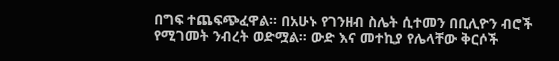በግፍ ተጨፍጭፈዋል። በአሁኑ የገንዘብ ስሌት ሲተመን በቢሊዮን ብሮች የሚገመት ንብረት ወድሟል። ውድ እና መተኪያ የሌላቸው ቅርሶች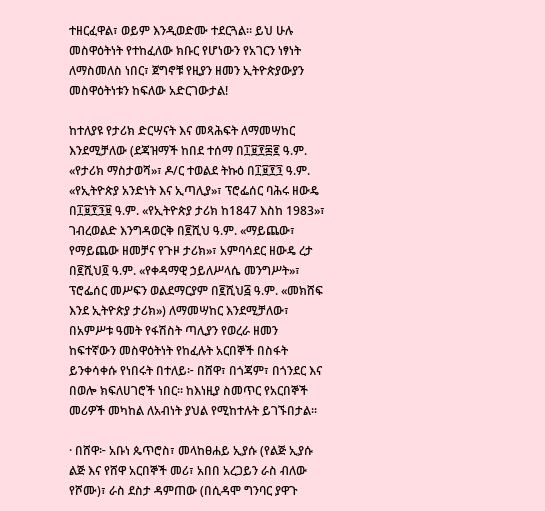ተዘርፈዋል፣ ወይም እንዲወድሙ ተደርጓል። ይህ ሁሉ መስዋዕትነት የተከፈለው ክቡር የሆነውን የአገርን ነፃነት ለማስመለስ ነበር፣ ጀግኖቹ የዚያን ዘመን ኢትዮጵያውያን መስዋዕትነቱን ከፍለው አድርገውታል!

ከተለያዩ የታሪክ ድርሣናት እና መጻሕፍት ለማመሣከር እንደሚቻለው (ደጃዝማች ከበደ ተሰማ በ፲፱፻፷፪ ዓ.ም. «የታሪክ ማስታወሻ»፣ ዶ/ር ተወልደ ትኩዕ በ፲፱፻፺ ዓ.ም. «የኢትዮጵያ አንድነት እና ኢጣሊያ»፣ ፕሮፌሰር ባሕሩ ዘውዴ በ፲፱፻፺፱ ዓ.ም. «የኢትዮጵያ ታሪክ ከ1847 እስከ 1983»፣ ገብረወልድ እንግዳወርቅ በ፪ሺህ ዓ.ም. «ማይጨው፣ የማይጨው ዘመቻና የጉዞ ታሪክ»፣ አምባሳደር ዘውዴ ረታ በ፪ሺህ፬ ዓ.ም. «የቀዳማዊ ኃይለሥላሴ መንግሥት»፣ ፕሮፌሰር መሥፍን ወልደማርያም በ፪ሺህ፭ ዓ.ም. «መክሸፍ እንደ ኢትዮጵያ ታሪክ») ለማመሣከር እንደሚቻለው፣ በአምሥቱ ዓመት የፋሽስት ጣሊያን የወረራ ዘመን ከፍተኛውን መስዋዕትነት የከፈሉት አርበኞች በስፋት ይንቀሳቀሱ የነበሩት በተለይ፦ በሸዋ፣ በጎጃም፣ በጎንደር እና በወሎ ክፍለሀገሮች ነበር። ከእነዚያ ስመጥር የአርበኞች መሪዎች መካከል ለአብነት ያህል የሚከተሉት ይገኙበታል።

· በሸዋ፦ አቡነ ጴጥሮስ፣ መላከፀሐይ ኢያሱ (የልጅ ኢያሱ ልጅ እና የሸዋ አርበኞች መሪ፣ አበበ አረጋይን ራስ ብለው የሾሙ)፣ ራስ ደስታ ዳምጠው (በሲዳሞ ግንባር ያዋጉ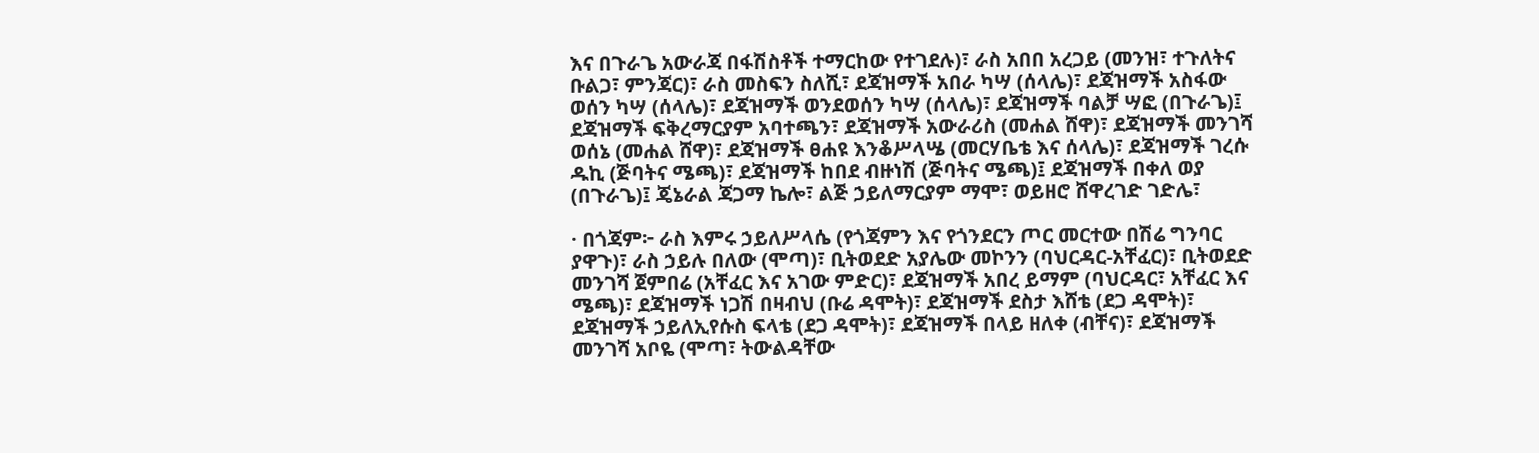እና በጉራጌ አውራጃ በፋሽስቶች ተማርከው የተገደሉ)፣ ራስ አበበ አረጋይ (መንዝ፣ ተጉለትና ቡልጋ፣ ምንጃር)፣ ራስ መስፍን ስለሺ፣ ደጃዝማች አበራ ካሣ (ሰላሌ)፣ ደጃዝማች አስፋው ወሰን ካሣ (ሰላሌ)፣ ደጃዝማች ወንደወሰን ካሣ (ሰላሌ)፣ ደጃዝማች ባልቻ ሣፎ (በጉራጌ)፤ ደጃዝማች ፍቅረማርያም አባተጫን፣ ደጃዝማች አውራሪስ (መሐል ሸዋ)፣ ደጃዝማች መንገሻ ወሰኔ (መሐል ሸዋ)፣ ደጃዝማች ፀሐዩ እንቆሥላሤ (መርሃቤቴ እና ሰላሌ)፣ ደጃዝማች ገረሱ ዱኪ (ጅባትና ሜጫ)፣ ደጃዝማች ከበደ ብዙነሽ (ጅባትና ሜጫ)፤ ደጃዝማች በቀለ ወያ (በጉራጌ)፤ ጄኔራል ጃጋማ ኬሎ፣ ልጅ ኃይለማርያም ማሞ፣ ወይዘሮ ሸዋረገድ ገድሌ፣

· በጎጃም፦ ራስ እምሩ ኃይለሥላሴ (የጎጃምን እና የጎንደርን ጦር መርተው በሽሬ ግንባር ያዋጉ)፣ ራስ ኃይሉ በለው (ሞጣ)፣ ቢትወደድ አያሌው መኮንን (ባህርዳር-አቸፈር)፣ ቢትወደድ መንገሻ ጀምበሬ (አቸፈር እና አገው ምድር)፣ ደጃዝማች አበረ ይማም (ባህርዳር፣ አቸፈር እና ሜጫ)፣ ደጃዝማች ነጋሽ በዛብህ (ቡሬ ዳሞት)፣ ደጃዝማች ደስታ እሸቴ (ደጋ ዳሞት)፣ ደጃዝማች ኃይለኢየሱስ ፍላቴ (ደጋ ዳሞት)፣ ደጃዝማች በላይ ዘለቀ (ብቸና)፣ ደጃዝማች መንገሻ አቦዬ (ሞጣ፣ ትውልዳቸው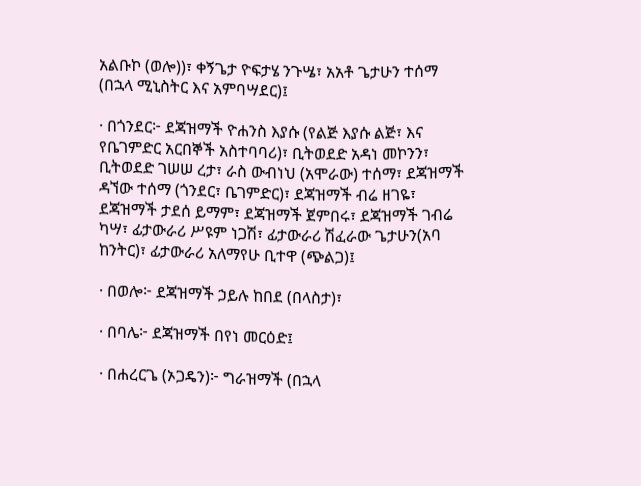አልቡኮ (ወሎ))፣ ቀኝጌታ ዮፍታሄ ንጉሤ፣ አአቶ ጌታሁን ተሰማ (በኋላ ሚኒስትር እና አምባሣደር)፤

· በጎንደር፦ ደጃዝማች ዮሐንስ እያሱ (የልጅ እያሱ ልጅ፣ እና የቤገምድር አርበኞች አስተባባሪ)፣ ቢትወደድ አዳነ መኮንን፣ ቢትወደድ ገሠሠ ረታ፣ ራስ ውብነህ (አሞራው) ተሰማ፣ ደጃዝማች ዳኘው ተሰማ (ጎንደር፣ ቤገምድር)፣ ደጃዝማች ብሬ ዘገዬ፣ ደጃዝማች ታደሰ ይማም፣ ደጃዝማች ጀምበሩ፣ ደጃዝማች ገብሬ ካሣ፣ ፊታውራሪ ሥዩም ነጋሽ፣ ፊታውራሪ ሽፈራው ጌታሁን(አባ ከንትር)፣ ፊታውራሪ አለማየሁ ቢተዋ (ጭልጋ)፤

· በወሎ፦ ደጃዝማች ኃይሉ ከበደ (በላስታ)፣

· በባሌ፦ ደጃዝማች በየነ መርዕድ፤

· በሐረርጌ (ኦጋዴን)፦ ግራዝማች (በኋላ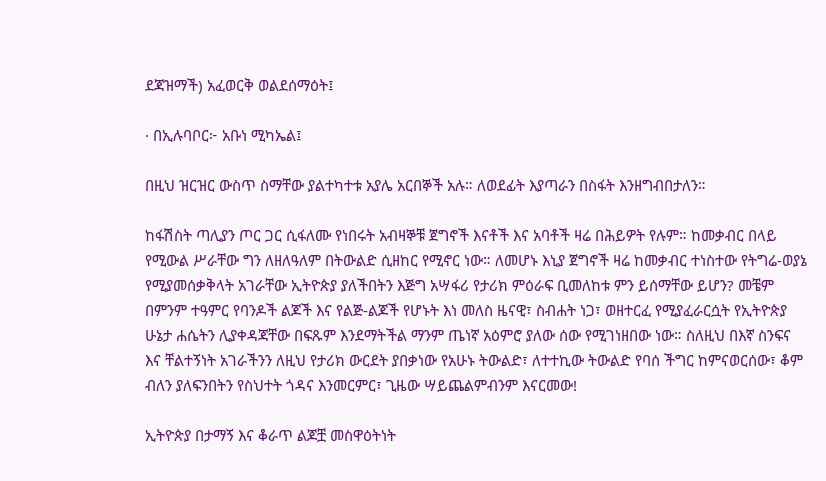ደጃዝማች) አፈወርቅ ወልደሰማዕት፤

· በኢሉባቦር፦ አቡነ ሚካኤል፤

በዚህ ዝርዝር ውስጥ ስማቸው ያልተካተቱ አያሌ አርበኞች አሉ። ለወደፊት እያጣራን በስፋት እንዘግብበታለን።

ከፋሽስት ጣሊያን ጦር ጋር ሲፋለሙ የነበሩት አብዛኞቹ ጀግኖች እናቶች እና አባቶች ዛሬ በሕይዎት የሉም። ከመቃብር በላይ የሚውል ሥራቸው ግን ለዘለዓለም በትውልድ ሲዘከር የሚኖር ነው። ለመሆኑ እኒያ ጀግኖች ዛሬ ከመቃብር ተነስተው የትግሬ-ወያኔ የሚያመሰቃቅላት አገራቸው ኢትዮጵያ ያለችበትን እጅግ አሣፋሪ የታሪክ ምዕራፍ ቢመለከቱ ምን ይሰማቸው ይሆን? መቼም በምንም ተዓምር የባንዶች ልጆች እና የልጅ-ልጆች የሆኑት እነ መለስ ዜናዊ፣ ስብሐት ነጋ፣ ወዘተርፈ የሚያፈራርሷት የኢትዮጵያ ሁኔታ ሐሴትን ሊያቀዳጃቸው በፍጹም እንደማትችል ማንም ጤነኛ አዕምሮ ያለው ሰው የሚገነዘበው ነው። ስለዚህ በእኛ ስንፍና እና ቸልተኝነት አገራችንን ለዚህ የታሪክ ውርደት ያበቃነው የአሁኑ ትውልድ፣ ለተተኪው ትውልድ የባሰ ችግር ከምናወርሰው፣ ቆም ብለን ያለፍንበትን የስህተት ጎዳና እንመርምር፣ ጊዜው ሣይጨልምብንም እናርመው!

ኢትዮጵያ በታማኝ እና ቆራጥ ልጆቿ መስዋዕትነት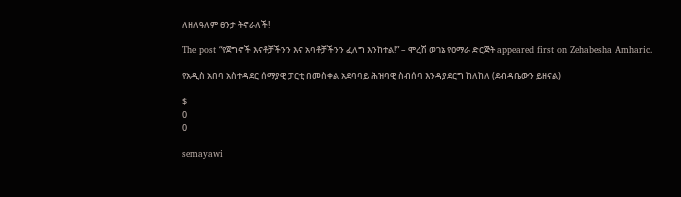ለዘለዓለም ፀንታ ትኖራለች!

The post “የጀግኖች እናቶቻችንን እና አባቶቻችንን ፈለግ እንከተል!” – ሞረሽ ወገኔ የዐማራ ድርጅት appeared first on Zehabesha Amharic.

የአዲስ አበባ አስተዳደር ሰማያዊ ፓርቲ በመስቀል አደባባይ ሕዝባዊ ስብሰባ እንዳያደርግ ከለከለ (ደብዳቤውን ይዘናል)

$
0
0

semayawi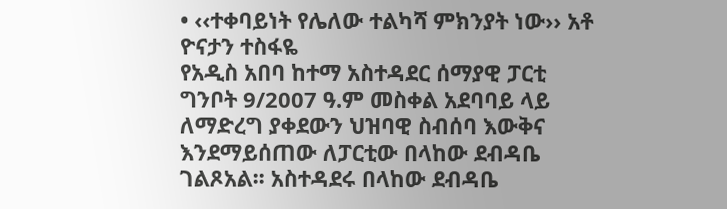• ‹‹ተቀባይነት የሌለው ተልካሻ ምክንያት ነው›› አቶ ዮናታን ተስፋዬ
የአዲስ አበባ ከተማ አስተዳደር ሰማያዊ ፓርቲ ግንቦት 9/2007 ዓ.ም መስቀል አደባባይ ላይ ለማድረግ ያቀደውን ህዝባዊ ስብሰባ እውቅና እንደማይሰጠው ለፓርቲው በላከው ደብዳቤ ገልጾአል፡፡ አስተዳደሩ በላከው ደብዳቤ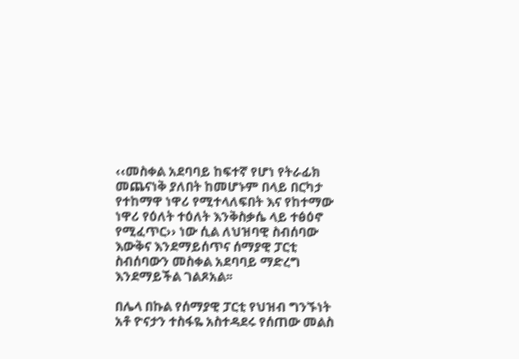‹‹መስቀል አደባባይ ከፍተኛ የሆነ የትራፊክ መጨናነቅ ያለበት ከመሆኑም በላይ በርካታ የተከማዋ ነዋሪ የሚተላለፍበት እና የከተማው ነዋሪ የዕለት ተዕለት እንቅስቃሴ ላይ ተፅዕኖ የሚፈጥር›› ነው ሲል ለህዝባዊ ስብሰባው እውቅና እንደማይሰጥና ሰማያዊ ፓርቲ ስብሰባውን መስቀል አደባባይ ማድረግ እንደማይችል ገልጾአል፡፡

በሌላ በኩል የሰማያዊ ፓርቲ የህዝብ ግንኙነት አቶ ዮናታን ተስፋዬ አስተዳደሩ የሰጠው መልስ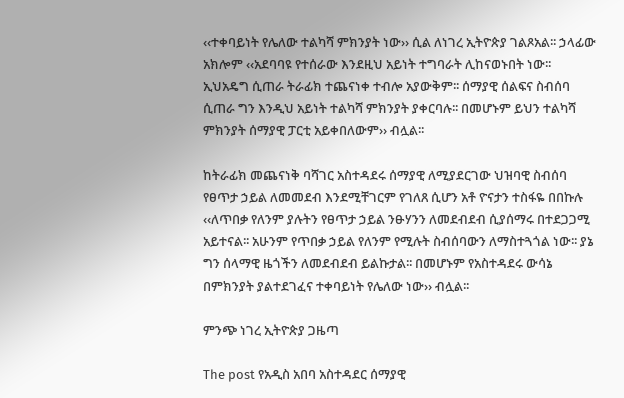‹‹ተቀባይነት የሌለው ተልካሻ ምክንያት ነው›› ሲል ለነገረ ኢትዮጵያ ገልጾአል፡፡ ኃላፊው አክሎም ‹‹አደባባዩ የተሰራው እንደዚህ አይነት ተግባራት ሊከናወኑበት ነው፡፡ ኢህአዴግ ሲጠራ ትራፊክ ተጨናነቀ ተብሎ አያውቅም፡፡ ሰማያዊ ሰልፍና ስብሰባ ሲጠራ ግን እንዲህ አይነት ተልካሻ ምክንያት ያቀርባሉ፡፡ በመሆኑም ይህን ተልካሻ ምክንያት ሰማያዊ ፓርቲ አይቀበለውም›› ብሏል፡፡

ከትራፊክ መጨናነቅ ባሻገር አስተዳደሩ ሰማያዊ ለሚያደርገው ህዝባዊ ስብሰባ የፀጥታ ኃይል ለመመደብ እንደሚቸገርም የገለጸ ሲሆን አቶ ዮናታን ተስፋዬ በበኩሉ ‹‹ለጥበቃ የለንም ያሉትን የፀጥታ ኃይል ንፁሃንን ለመደብደብ ሲያሰማሩ በተደጋጋሚ አይተናል፡፡ አሁንም የጥበቃ ኃይል የለንም የሚሉት ስብሰባውን ለማስተጓጎል ነው፡፡ ያኔ ግን ሰላማዊ ዜጎችን ለመደብደብ ይልኩታል፡፡ በመሆኑም የአስተዳደሩ ውሳኔ በምክንያት ያልተደገፈና ተቀባይነት የሌለው ነው›› ብሏል፡፡

ምንጭ ነገረ ኢትዮጵያ ጋዜጣ

The post የአዲስ አበባ አስተዳደር ሰማያዊ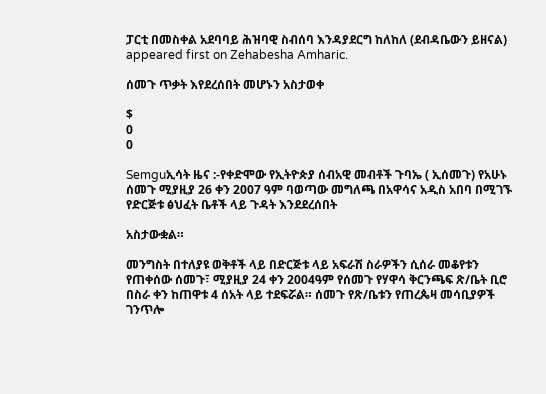ፓርቲ በመስቀል አደባባይ ሕዝባዊ ስብሰባ እንዳያደርግ ከለከለ (ደብዳቤውን ይዘናል) appeared first on Zehabesha Amharic.

ሰመጉ ጥቃት እየደረሰበት መሆኑን አስታወቀ

$
0
0

Semguኢሳት ዜና :-የቀድሞው የኢትዮጵያ ሰብአዊ መብቶች ጉባኤ ( ኢሰመጉ) የአሁኑ ሰመጉ ሚያዚያ 26 ቀን 2007 ዓም ባወጣው መግለጫ በአዋሳና አዲስ አበባ በሚገኙ የድርጅቱ ፅህፈት ቤቶች ላይ ጉዳት እንደደረሰበት

አስታውቋል።

መንግስት በተለያዩ ወቅቶች ላይ በድርጅቱ ላይ አፍራሽ ስራዎችን ሲሰራ መቆየቱን የጠቀሰው ሰመጉ፣ ሚያዚያ 24 ቀን 2004ዓም የሰመጉ የሃዋሳ ቅርንጫፍ ጽ/ቤት ቢሮ በስራ ቀን ከጠዋቱ 4 ሰአት ላይ ተደፍሯል። ሰመጉ የጽ/ቤቱን የጠረጴዛ መሳቢያዎች ገንጥሎ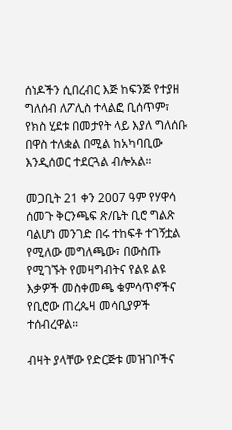ሰነዶችን ሲበረብር እጅ ከፍንጅ የተያዘ ግለሰብ ለፖሊስ ተላልፎ ቢሰጥም፣ የክስ ሂደቱ በመታየት ላይ እያለ ግለሰቡ በዋስ ተለቋል በሚል ከአካባቢው እንዲሰወር ተደርጓል ብሎአል።

መጋቢት 21 ቀን 2007 ዓም የሃዋሳ ሰመጉ ቅርንጫፍ ጽ/ቤት ቢሮ ግልጽ ባልሆነ መንገድ በሩ ተከፍቶ ተገኝቷል የሚለው መግለጫው፣ በውስጡ የሚገኙት የመዛግብትና የልዩ ልዩ እቃዎች መስቀመጫ ቁምሳጥኖችና የቢሮው ጠረጴዛ መሳቢያዎች ተሰብረዋል።

ብዛት ያላቸው የድርጅቱ መዝገቦችና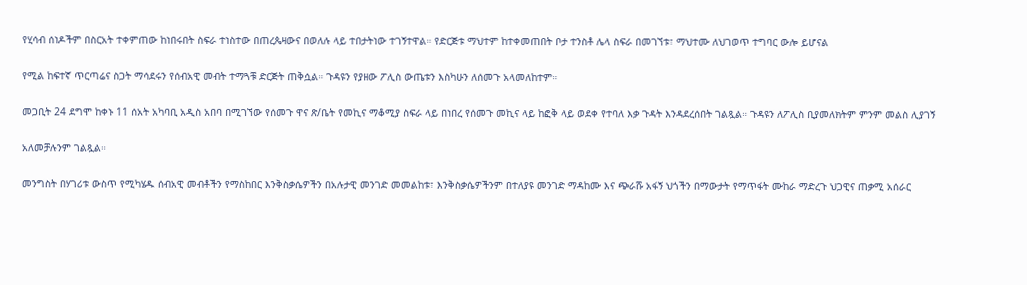የሂሳብ ሰነዶችም በስርአት ተቀምጠው ከነበሩበት ስፍራ ተነስተው በጠረጴዛውና በወለሉ ላይ ተበታትነው ተገኝተዋል። የድርጅቱ ማህተም ከተቀመጠበት ቦታ ተንስቶ ሌላ ስፍራ በመገኘቱ፣ ማህተሙ ለህገወጥ ተግባር ውሎ ይሆናል

የሚል ከፍተኛ ጥርጣሬና ስጋት ማሳደሩን የሰብአዊ መብት ተማጓቹ ድርጅት ጠቅሷል። ጉዳዩን የያዘው ፖሊስ ውጤቱን እስካሁን ለሰመጉ አላመለከተም።

መጋቢት 24 ደግሞ ከቀኑ 11 ሰአት አካባቢ አዲስ አበባ በሚገኘው የሰመጉ ዋና ጽ/ቤት የመኪና ማቆሚያ ስፍራ ላይ በነበረ የሰመጉ መኪና ላይ ከፎቅ ላይ ወደቀ የተባለ እቃ ጉዳት እንዳደረሰበት ገልጿል። ጉዳዩን ለፖሊስ ቢያመለክትም ምንም መልስ ሊያገኝ

አለመቻሉንም ገልጿል።

መንግስት በሃገሪቱ ውስጥ የሚካሄዱ ሰብአዊ መብቶችን የማስከበር እንቅስቃሴዎችን በአሉታዊ መንገድ መመልከቱ፣ እንቅስቃሴዎችንም በተለያዩ መንገድ ማዳከሙ እና ጭራሹ አፋኝ ህጎችን በማውታት የማጥፋት ሙከራ ማድረጉ ህጋዊና ጠቃሚ አሰራር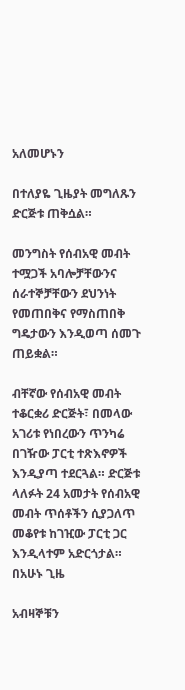አለመሆኑን

በተለያዬ ጊዜያት መግለጹን ድርጅቱ ጠቅሷል።

መንግስት የሰብአዊ መብት ተሟጋች አባሎቻቸውንና ሰራተኞቻቸውን ደህንነት የመጠበቅና የማስጠበቅ ግዴታውን እንዲወጣ ሰመጉ ጠይቋል።

ብቸኛው የሰብአዊ መብት ተቆርቋሪ ድርጅት፣ በመላው አገሪቱ የነበረውን ጥንካሬ በገዥው ፓርቲ ተጽእኖዎች እንዲያጣ ተደርጓል። ድርጅቱ ላለፉት 24 አመታት የሰብአዊ መብት ጥሰቶችን ሲያጋለጥ መቆየቱ ከገዢው ፓርቲ ጋር እንዲላተም አድርጎታል። በአሁኑ ጊዜ

አብዛኞቹን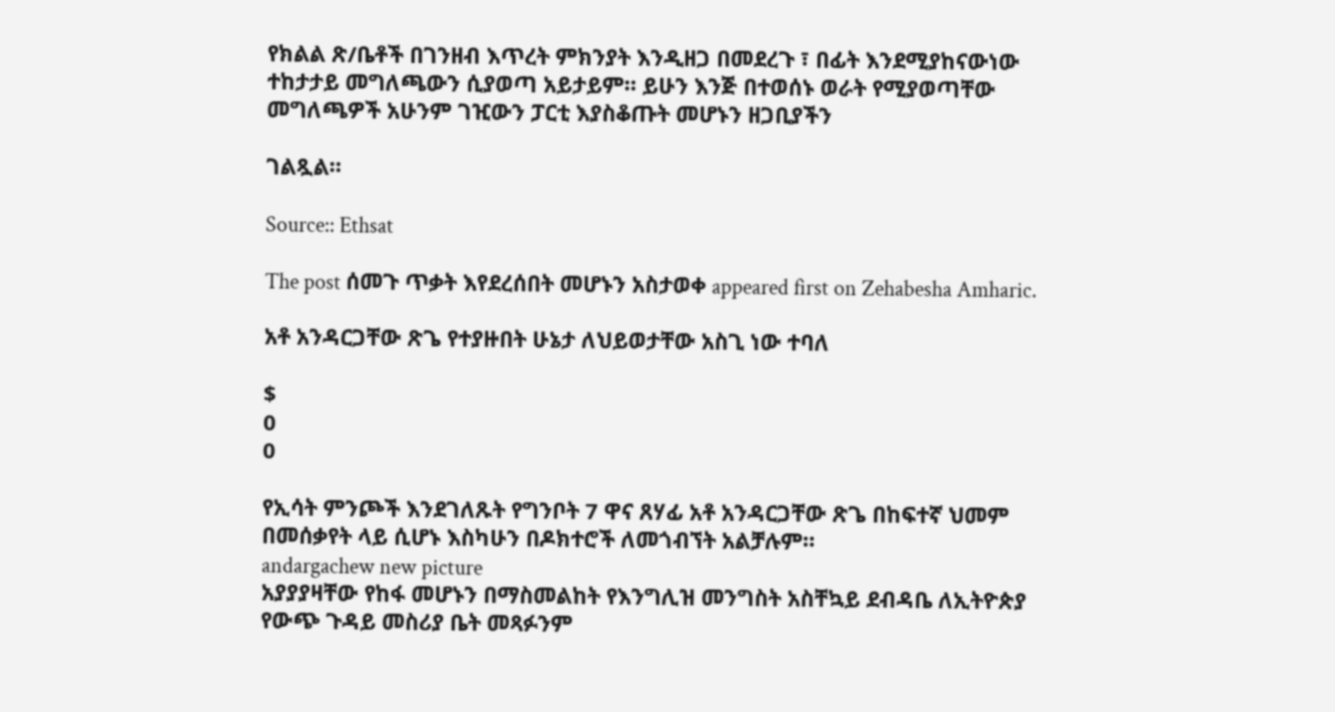የክልል ጽ/ቤቶች በገንዘብ እጥረት ምክንያት እንዲዘጋ በመደረጉ ፣ በፊት እንደሚያከናውነው ተከታታይ መግለጫውን ሲያወጣ አይታይም። ይሁን እንጅ በተወሰኑ ወራት የሚያወጣቸው መግለጫዎች አሁንም ገዢውን ፓርቲ እያስቆጡት መሆኑን ዘጋቢያችን

ገልጿል።

Source:: Ethsat

The post ሰመጉ ጥቃት እየደረሰበት መሆኑን አስታወቀ appeared first on Zehabesha Amharic.

አቶ አንዳርጋቸው ጽጌ የተያዙበት ሁኔታ ለህይወታቸው አስጊ ነው ተባለ

$
0
0

የኢሳት ምንጮች እንደገለጹት የግንቦት 7 ዋና ጸሃፊ አቶ አንዳርጋቸው ጽጌ በከፍተኛ ህመም በመሰቃየት ላይ ሲሆኑ እስካሁን በዶክተሮች ለመጎብኘት አልቻሉም።
andargachew new picture
አያያያዛቸው የከፋ መሆኑን በማስመልከት የእንግሊዝ መንግስት አስቸኳይ ደብዳቤ ለኢትዮጵያ የውጭ ጉዳይ መስሪያ ቤት መጻፉንም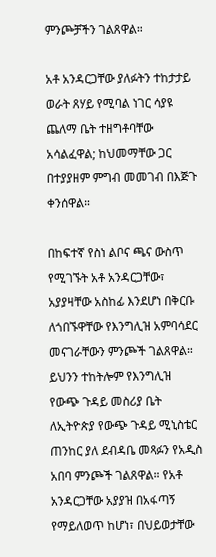ምንጮቻችን ገልጸዋል።

አቶ አንዳርጋቸው ያለፉትን ተከታታይ ወራት ጸሃይ የሚባል ነገር ሳያዩ ጨለማ ቤት ተዘግቶባቸው አሳልፈዋል; ከህመማቸው ጋር በተያያዘም ምግብ መመገብ በእጅጉ ቀንሰዋል።

በከፍተኛ የስነ ልቦና ጫና ውስጥ የሚገኙት አቶ አንዳርጋቸው፣ አያያዛቸው አስከፊ እንደሆነ በቅርቡ ለጎበኙዋቸው የእንግሊዝ አምባሳደር መናገራቸውን ምንጮች ገልጸዋል። ይህንን ተከትሎም የእንግሊዝ የውጭ ጉዳይ መስሪያ ቤት ለኢትዮጵያ የውጭ ጉዳይ ሚኒስቴር
ጠንከር ያለ ደብዳቤ መጻፉን የአዲስ አበባ ምንጮች ገልጸዋል። የአቶ አንዳርጋቸው አያያዝ በአፋጣኝ የማይለወጥ ከሆነ፣ በህይወታቸው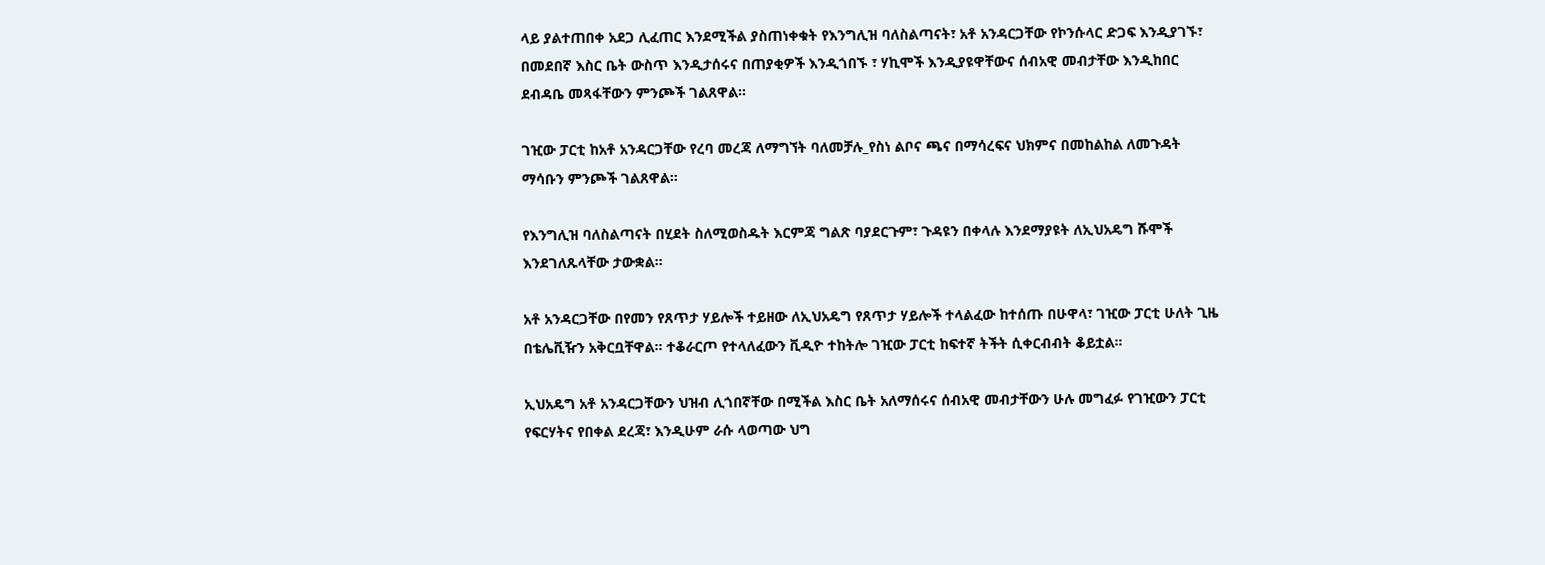ላይ ያልተጠበቀ አደጋ ሊፈጠር እንደሚችል ያስጠነቀቁት የእንግሊዝ ባለስልጣናት፣ አቶ አንዳርጋቸው የኮንሱላር ድጋፍ እንዲያገኙ፣
በመደበኛ እስር ቤት ውስጥ እንዲታሰሩና በጠያቂዎች እንዲጎበኙ ፣ ሃኪሞች እንዲያዩዋቸውና ሰብአዊ መብታቸው እንዲከበር ደብዳቤ መጻፋቸውን ምንጮች ገልጸዋል።

ገዢው ፓርቲ ከአቶ አንዳርጋቸው የረባ መረጃ ለማግኘት ባለመቻሉ_የስነ ልቦና ጫና በማሳረፍና ህክምና በመከልከል ለመጉዳት ማሳቡን ምንጮች ገልጸዋል።

የእንግሊዝ ባለስልጣናት በሂደት ስለሚወስዱት እርምጃ ግልጽ ባያደርጉም፣ ጉዳዩን በቀላሉ እንደማያዩት ለኢህአዴግ ሹሞች እንደገለጹላቸው ታውቋል።

አቶ አንዳርጋቸው በየመን የጸጥታ ሃይሎች ተይዘው ለኢህአዴግ የጸጥታ ሃይሎች ተላልፈው ከተሰጡ በሁዋላ፣ ገዢው ፓርቲ ሁለት ጊዜ በቴሌቪዥን አቅርቧቸዋል። ተቆራርጦ የተላለፈውን ቪዲዮ ተከትሎ ገዢው ፓርቲ ከፍተኛ ትችት ሲቀርብብት ቆይቷል።

ኢህአዴግ አቶ አንዳርጋቸውን ህዝብ ሊጎበኛቸው በሚችል እስር ቤት አለማሰሩና ሰብአዊ መብታቸውን ሁሉ መግፈፉ የገዢውን ፓርቲ የፍርሃትና የበቀል ደረጃ፣ እንዲሁም ራሱ ላወጣው ህግ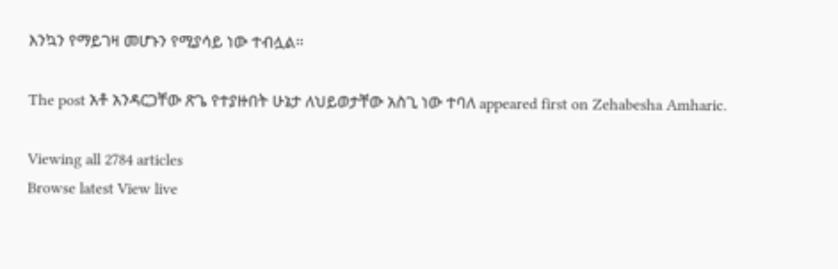እንኳን የማይገዛ መሆኑን የሚያሳይ ነው ተብሏል።

The post አቶ አንዳርጋቸው ጽጌ የተያዙበት ሁኔታ ለህይወታቸው አስጊ ነው ተባለ appeared first on Zehabesha Amharic.

Viewing all 2784 articles
Browse latest View live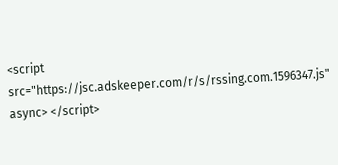<script src="https://jsc.adskeeper.com/r/s/rssing.com.1596347.js" async> </script>